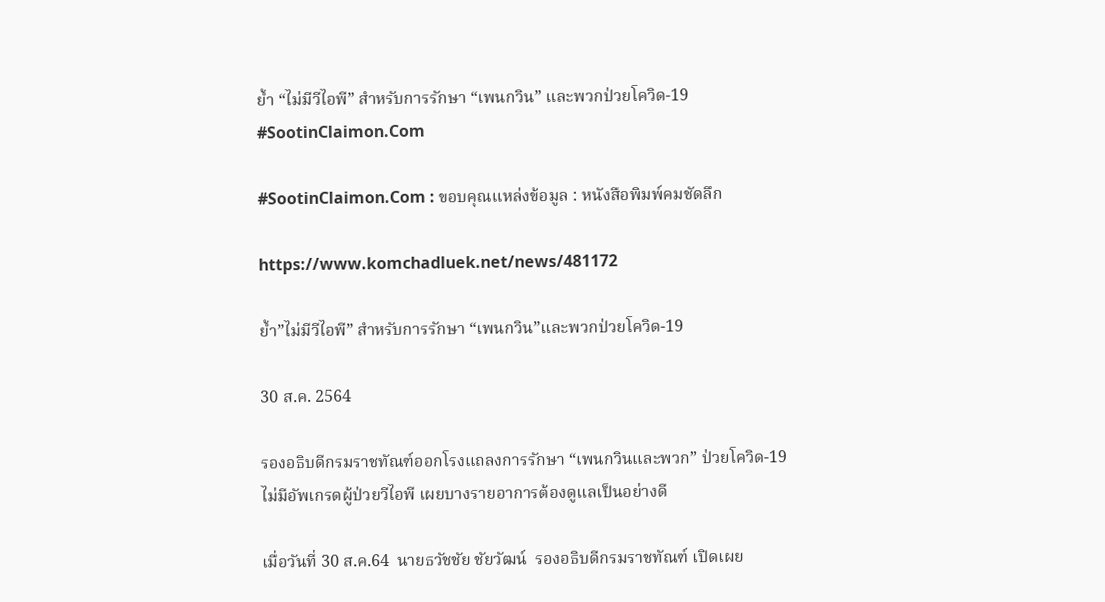ย้ำ “ไม่มีวีไอพี” สำหรับการรักษา “เพนกวิน” และพวกป่วยโควิด-19 #SootinClaimon.Com

#SootinClaimon.Com : ขอบคุณแหล่งข้อมูล : หนังสือพิมพ์คมชัดลึก

https://www.komchadluek.net/news/481172

ย้ำ”ไม่มีวีไอพี” สำหรับการรักษา “เพนกวิน”และพวกป่วยโควิด-19

30 ส.ค. 2564

รองอธิบดีกรมราชทัณฑ์ออกโรงแถลงการรักษา “เพนกวินและพวก” ป่วยโควิด-19 ไม่มีอัพเกรดผู้ป่วยวีไอพี เผยบางรายอาการต้องดูแลเป็นอย่างดี

เมื่อวันที่ 30 ส.ค.64  นายธวัชชัย ชัยวัฒน์  รองอธิบดีกรมราชทัณฑ์ เปิดเผย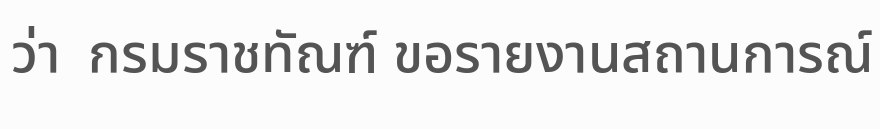ว่า  กรมราชทัณฑ์ ขอรายงานสถานการณ์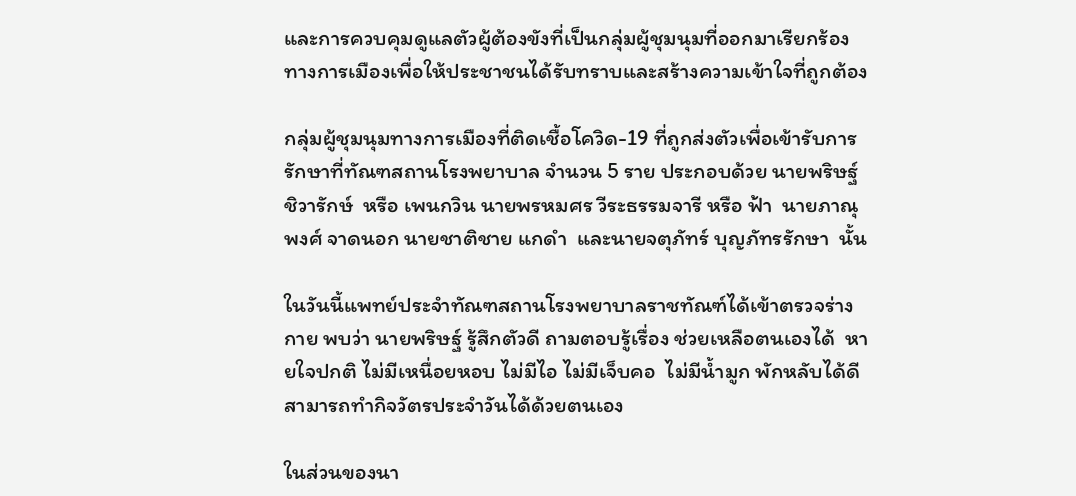และการควบคุมดูแลตัวผู้ต้องขังที่เป็นกลุ่มผู้ชุมนุมที่ออกมาเรียกร้องทางการเมืองเพื่อให้ประชาชนได้รับทราบและสร้างความเข้าใจที่ถูกต้อง

กลุ่มผู้ชุมนุมทางการเมืองที่ติดเชื้อโควิด-19 ที่ถูกส่งตัวเพื่อเข้ารับการรักษาที่ทัณฑสถานโรงพยาบาล จำนวน 5 ราย ประกอบด้วย นายพริษฐ์ ชิวารักษ์  หรือ เพนกวิน นายพรหมศร วีระธรรมจารี หรือ ฟ้า  นายภาณุพงศ์ จาดนอก นายชาติชาย แกดำ  และนายจตุภัทร์ บุญภัทรรักษา  นั้น

ในวันนี้แพทย์ประจำทัณฑสถานโรงพยาบาลราชทัณฑ์ได้เข้าตรวจร่างกาย พบว่า นายพริษฐ์ รู้สึกตัวดี ถามตอบรู้เรื่อง ช่วยเหลือตนเองได้  หายใจปกติ ไม่มีเหนื่อยหอบ ไม่มีไอ ไม่มีเจ็บคอ  ไม่มีน้ำมูก พักหลับได้ดี   สามารถทำกิจวัตรประจำวันได้ด้วยตนเอง

ในส่วนของนา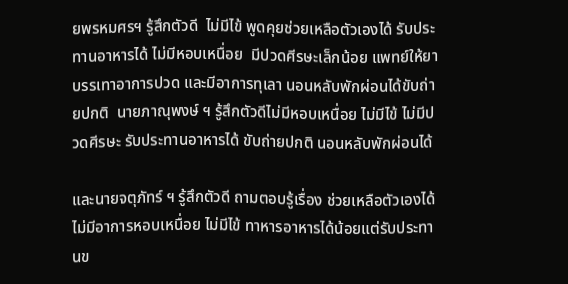ยพรหมศรฯ รู้สึกตัวดี  ไม่มีไข้ พูดคุยช่วยเหลือตัวเองได้ รับประทานอาหารได้ ไม่มีหอบเหนื่อย  มีปวดศีรษะเล็กน้อย แพทย์ให้ยาบรรเทาอาการปวด และมีอาการทุเลา นอนหลับพักผ่อนได้ขับถ่ายปกติ  นายภาณุพงษ์ ฯ รู้สึกตัวดีไม่มีหอบเหนื่อย ไม่มีไข้ ไม่มีปวดศีรษะ รับประทานอาหารได้ ขับถ่ายปกติ นอนหลับพักผ่อนได้

และนายจตุภัทร์ ฯ รู้สึกตัวดี ถามตอบรู้เรื่อง ช่วยเหลือตัวเองได้ ไม่มีอาการหอบเหนื่อย ไม่มีไข้ ทาหารอาหารได้น้อยแต่รับประทานข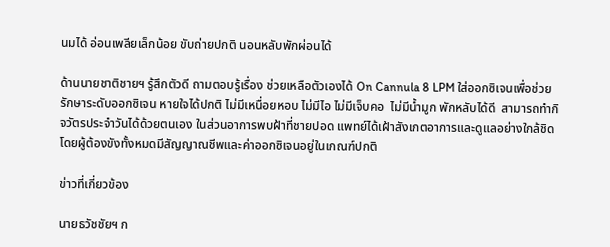นมได้ อ่อนเพลียเล็กน้อย ขับถ่ายปกติ นอนหลับพักผ่อนได้

ด้านนายชาติชายฯ รู้สึกตัวดี ถามตอบรู้เรื่อง ช่วยเหลือตัวเองได้ On Cannula 8 LPM ใส่ออกซิเจนเพื่อช่วยรักษาระดับออกซิเจน หายใจได้ปกติ ไม่มีเหนื่อยหอบ ไม่มีไอ ไม่มีเจ็บคอ  ไม่มีน้ำมูก พักหลับได้ดี  สามารถทำกิจวัตรประจำวันได้ด้วยตนเอง ในส่วนอาการพบฝ้าที่ชายปอด แพทย์ได้เฝ้าสังเกตอาการและดูแลอย่างใกล้ชิด โดยผู้ต้องขังทั้งหมดมีสัญญาณชีพและค่าออกซิเจนอยู่ในเกณฑ์ปกติ

ข่าวที่เกี่ยวข้อง

นายธวัชชัยฯ ก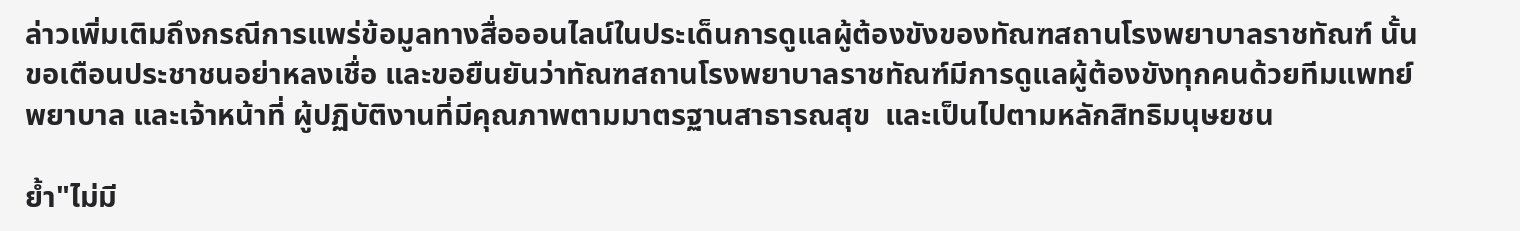ล่าวเพิ่มเติมถึงกรณีการแพร่ข้อมูลทางสื่อออนไลน์ในประเด็นการดูแลผู้ต้องขังของทัณฑสถานโรงพยาบาลราชทัณฑ์ นั้น  ขอเตือนประชาชนอย่าหลงเชื่อ และขอยืนยันว่าทัณฑสถานโรงพยาบาลราชทัณฑ์มีการดูแลผู้ต้องขังทุกคนด้วยทีมแพทย์ พยาบาล และเจ้าหน้าที่ ผู้ปฏิบัติงานที่มีคุณภาพตามมาตรฐานสาธารณสุข  และเป็นไปตามหลักสิทธิมนุษยชน

ย้ำ"ไม่มี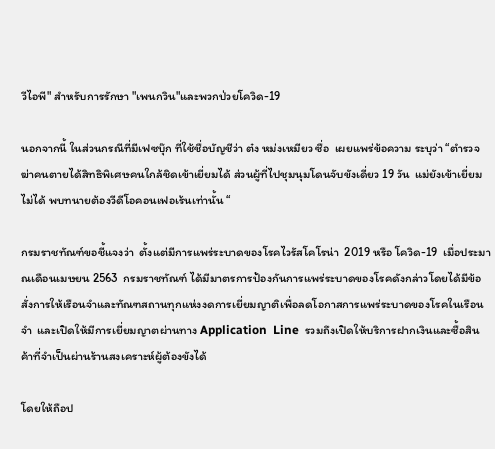วีไอพี" สำหรับการรักษา "เพนกวิน"และพวกป่วยโควิด-19

นอกจากนี้ ในส่วนกรณีที่มีเฟซบุ๊ก ที่ใช้ชื่อบัญชีว่า ต๋ง หม่งเหมียว ซื่อ  เผยแพร่ข้อความ ระบุว่า “ตำรวจฆ่าคนตายได้สิทธิพิเศษคนใกล้ชิดเข้าเยี่ยมได้ ส่วนผู้ที่ไปชุมนุมโดนจับขังเดี่ยว 19 วัน  แม่ยังเข้าเยี่ยมไม่ได้ พบทนายต้องวีดีโอคอนเฟอเร้นเท่านั้น “

กรมราชทัณฑ์ขอชี้แจงว่า  ตั้งแต่มีการแพร่ระบาดของโรคไวรัสโคโรน่า  2019 หรือ โควิด-19  เมื่อประมาณเดือนเมษยน 2563  กรมราชทัณฑ์ ได้มีมาตรการป้องกันการแพร่ระบาดของโรคดังกล่าวโดยได้มีข้อสั่งการให้เรือนจำและทัณฑสถานทุกแห่งงดการเยี่ยมญาติเพื่อลดโอกาสการแพร่ระบาดของโรคในเรือนจำ  และเปิดให้มีการเยี่ยมญาตผ่านทาง Application  Line  รวมถึงเปิดให้บริการฝากเงินและซื้อสินค้าที่จำเป็นผ่านร้านสงเคราะห์ผู้ต้องขังได้

โดยให้ถือป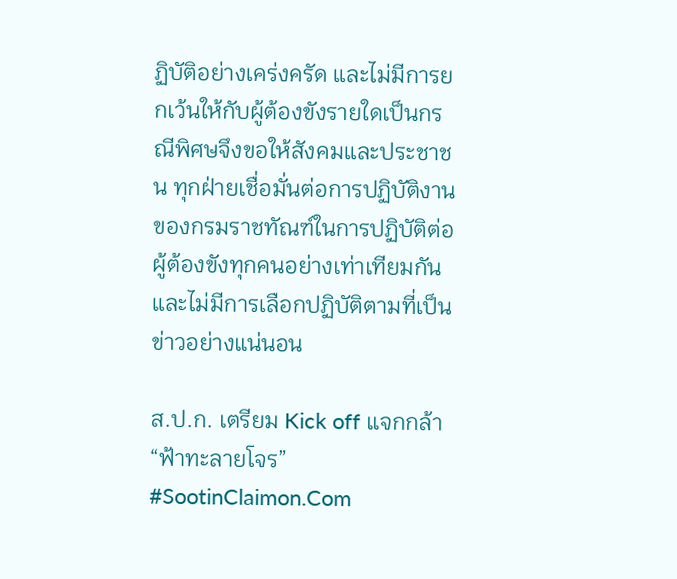ฏิบัติอย่างเคร่งครัด และไม่มีการยกเว้นให้กับผู้ต้องขังรายใดเป็นกรณีพิศษจึงขอให้สังคมและประชาชน ทุกฝ่ายเชื่อมั่นต่อการปฏิบัติงานของกรมราชทัณฑ์ในการปฏิบัติต่อผู้ต้องขังทุกคนอย่างเท่าเทียมกัน และไม่มีการเลือกปฏิบัติตามที่เป็นข่าวอย่างแน่นอน

ส.ป.ก. เตรียม Kick off แจกกล้า “ฟ้าทะลายโจร” #SootinClaimon.Com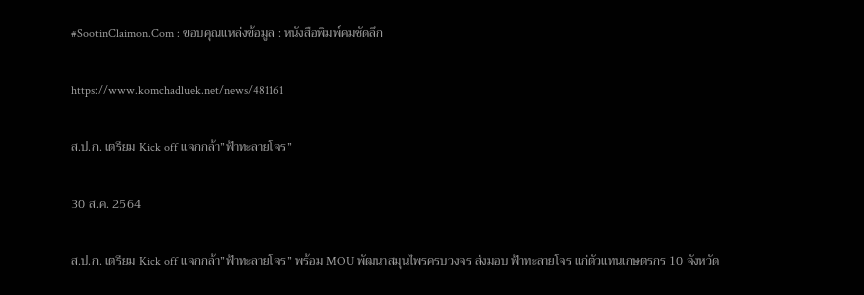#SootinClaimon.Com : ขอบคุณแหล่งข้อมูล : หนังสือพิมพ์คมชัดลึก

https://www.komchadluek.net/news/481161

ส.ป.ก. เตรียม Kick off แจกกล้า”ฟ้าทะลายโจร”

30 ส.ค. 2564

ส.ป.ก. เตรียม Kick off แจกกล้า”ฟ้าทะลายโจร” พร้อม MOU พัฒนาสมุนไพรครบวงจร ส่งมอบ ฟ้าทะลายโจร แก่ตัวแทนเกษตรกร 10 จังหวัด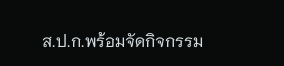ส.ป.ก.พร้อมจัดกิจกรรม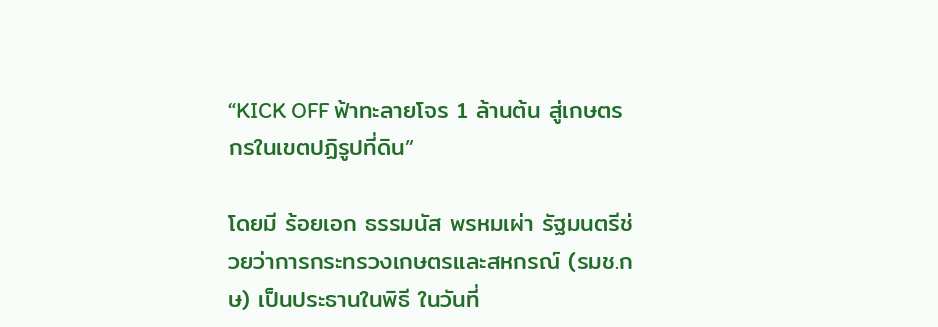“KICK OFF ฟ้าทะลายโจร 1 ล้านต้น สู่เกษตรกรในเขตปฏิรูปที่ดิน”

โดยมี ร้อยเอก ธรรมนัส พรหมเผ่า รัฐมนตรีช่วยว่าการกระทรวงเกษตรและสหกรณ์ (รมช.กษ) เป็นประธานในพิธี ในวันที่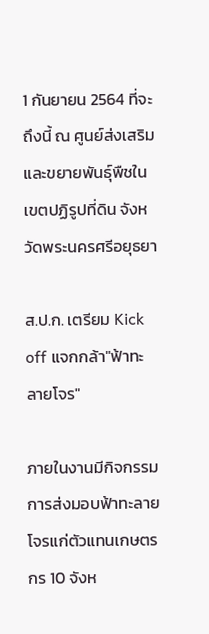1 กันยายน 2564 ที่จะถึงนี้ ณ ศูนย์ส่งเสริมและขยายพันธุ์พืชในเขตปฏิรูปที่ดิน จังหวัดพระนครศรีอยุธยา

ส.ป.ก. เตรียม Kick off แจกกล้า"ฟ้าทะลายโจร"

ภายในงานมีกิจกรรมการส่งมอบฟ้าทะลายโจรแก่ตัวแทนเกษตรกร 10 จังห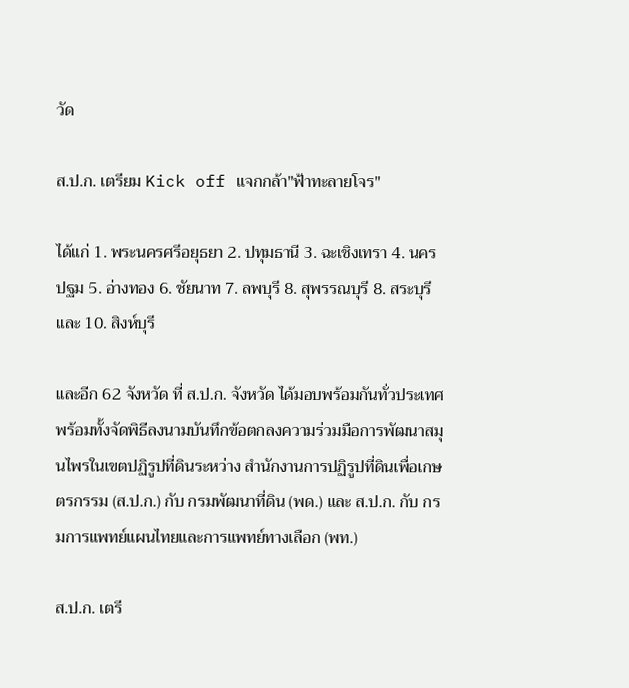วัด

ส.ป.ก. เตรียม Kick off แจกกล้า"ฟ้าทะลายโจร"

ได้แก่ 1. พระนครศรีอยุธยา 2. ปทุมธานี 3. ฉะเชิงเทรา 4. นครปฐม 5. อ่างทอง 6. ชัยนาท 7. ลพบุรี 8. สุพรรณบุรี 8. สระบุรี และ 10. สิงห์บุรี

และอีก 62 จังหวัด ที่ ส.ป.ก. จังหวัด ได้มอบพร้อมกันทั่วประเทศ พร้อมทั้งจัดพิธีลงนามบันทึกข้อตกลงความร่วมมือการพัฒนาสมุนไพรในเขตปฏิรูปที่ดินระหว่าง สำนักงานการปฏิรูปที่ดินเพื่อเกษตรกรรม (ส.ป.ก.) กับ กรมพัฒนาที่ดิน (พด.) และ ส.ป.ก. กับ กรมการแพทย์แผนไทยและการแพทย์ทางเลือก (พท.)

ส.ป.ก. เตรี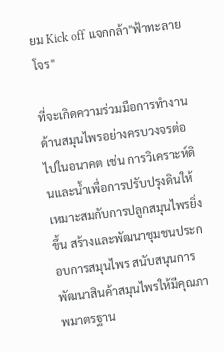ยม Kick off แจกกล้า"ฟ้าทะลายโจร"

ที่จะเกิดความร่วมมือการทำงานด้านสมุนไพรอย่างครบวงจรต่อไปในอนาคต เช่น การวิเคราะห์ดินและน้ำเพื่อการปรับปรุงดินให้เหมาะสมกับการปลูกสมุนไพรยิ่งขึ้น สร้างและพัฒนาชุมชนประกอบการสมุนไพร สนับสนุนการพัฒนาสินค้าสมุนไพรให้มีคุณภาพมาตรฐาน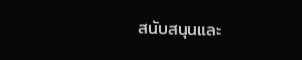สนับสนุนและ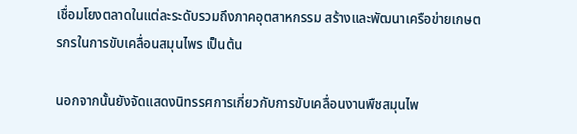เชื่อมโยงตลาดในแต่ละระดับรวมถึงภาคอุตสาหกรรม สร้างและพัฒนาเครือข่ายเกษตรกรในการขับเคลื่อนสมุนไพร เป็นต้น

นอกจากนั้นยังจัดแสดงนิทรรศการเกี่ยวกับการขับเคลื่อนงานพืชสมุนไพ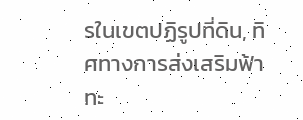รในเขตปฏิรูปที่ดิน, ทิศทางการส่งเสริมฟ้าทะ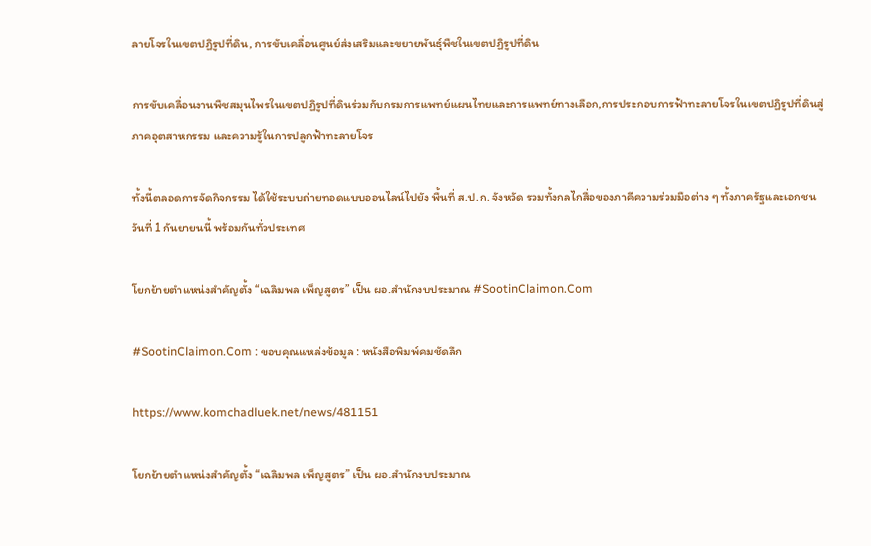ลายโจรในเขตปฏิรูปที่ดิน, การขับเคลื่อนศูนย์ส่งเสริมและขยายพันธุ์พืชในเขตปฏิรูปที่ดิน

การขับเคลื่อนงานพืชสมุนไพรในเขตปฏิรูปที่ดินร่วมกับกรมการแพทย์แผนไทยและการแพทย์ทางเลือก,การประกอบการฟ้าทะลายโจรในเขตปฏิรูปที่ดินสู่ภาคอุตสาหกรรม และความรู้ในการปลูกฟ้าทะลายโจร

ทั้งนี้ตลอดการจัดกิจกรรม ได้ใช้ระบบถ่ายทอดแบบออนไลน์ไปยัง พื้นที่ ส.ป.ก. จังหวัด รวมทั้งกลไกสื่อของภาคีความร่วมมือต่าง ๆ ทั้งภาครัฐและเอกชน วันที่ 1 กันยายนนี้ พร้อมกันทั่วประเทศ

โยกย้ายตำแหน่งสำคัญตั้ง “เฉลิมพล เพ็ญสูตร” เป็น ผอ.สำนักงบประมาณ #SootinClaimon.Com

#SootinClaimon.Com : ขอบคุณแหล่งข้อมูล : หนังสือพิมพ์คมชัดลึก

https://www.komchadluek.net/news/481151

โยกย้ายตำแหน่งสำคัญตั้ง “เฉลิมพล เพ็ญสูตร” เป็น ผอ.สำนักงบประมาณ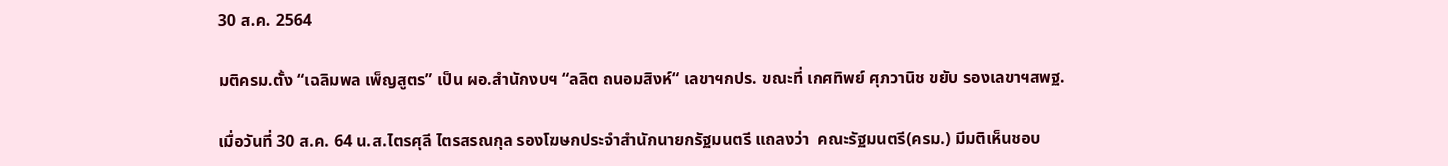30 ส.ค. 2564

มติครม.ตั้ง “เฉลิมพล เพ็ญสูตร” เป็น ผอ.สำนักงบฯ “ลลิต ถนอมสิงห์“ เลขาฯกปร. ขณะที่ เกศทิพย์ ศุภวานิช ขยับ รองเลขาฯสพฐ.

เมื่อวันที่ 30 ส.ค. 64 น.ส.ไตรศุลี ไตรสรณกุล รองโฆษกประจำสำนักนายกรัฐมนตรี แถลงว่า  คณะรัฐมนตรี(ครม.) มีมติเห็นชอบ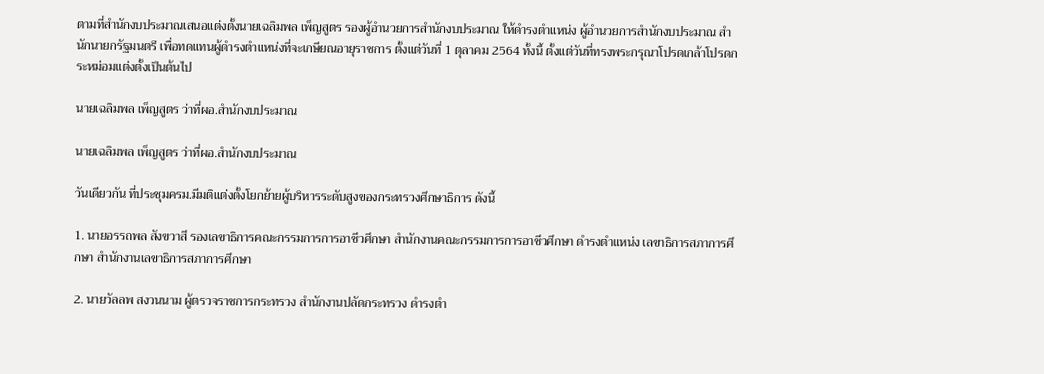ตามที่สำนักงบประมาณเสนอแต่งตั้งนายเฉลิมพล เพ็ญสูตร รองผู้อำนวยการสำนักงบประมาณ ให้ดำรงตำแหน่ง ผู้อำนวยการสำนักงบประมาณ สำนักนายกรัฐมนตรี เพื่อทดแทนผู้ดำรงตำแหน่งที่จะเกษียณอายุราชการ ตั้งแต่วันที่ 1 ตุลาคม 2564 ทั้งนี้ ตั้งแต่วันที่ทรงพระกรุณาโปรดเกล้าโปรดกระหม่อมแต่งตั้งเป็นต้นไป

นายเฉลิมพล เพ็ญสูตร ว่าที่ผอ.สำนักงบประมาณ

นายเฉลิมพล เพ็ญสูตร ว่าที่ผอ.สำนักงบประมาณ

วันเดียวกัน ที่ประชุมครม.มีมติแต่งตั้งโยกย้ายผู้บริหารระดับสูงของกระทรวงศึกษาธิการ ดังนี้

1. นายอรรถพล สังขวาสี รองเลขาธิการคณะกรรมการการอาชีวศึกษา สำนักงานคณะกรรมการการอาชีวศึกษา ดำรงตำแหน่ง เลขาธิการสภาการศึกษา สำนักงานเลขาธิการสภาการศึกษา

2. นายวัลลพ สงวนนาม ผู้ตรวจราชการกระทรวง สำนักงานปลัดกระทรวง ดำรงตำ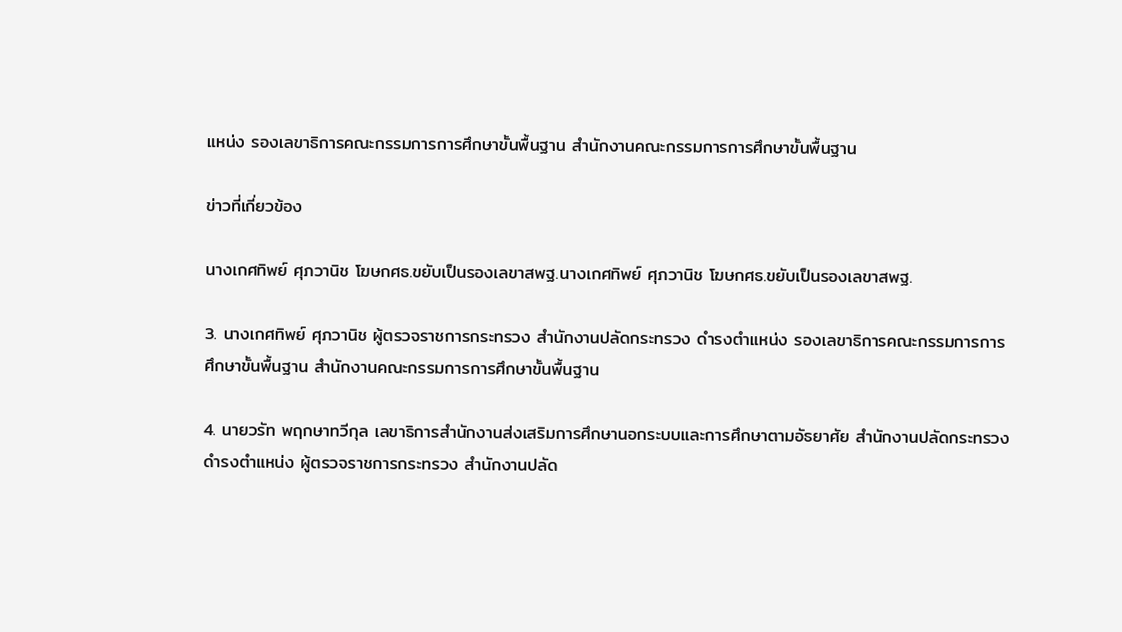แหน่ง รองเลขาธิการคณะกรรมการการศึกษาขั้นพื้นฐาน สำนักงานคณะกรรมการการศึกษาขั้นพื้นฐาน

ข่าวที่เกี่ยวข้อง

นางเกศทิพย์ ศุภวานิช โฆษกศธ.ขยับเป็นรองเลขาสพฐ.นางเกศทิพย์ ศุภวานิช โฆษกศธ.ขยับเป็นรองเลขาสพฐ.

3. นางเกศทิพย์ ศุภวานิช ผู้ตรวจราชการกระทรวง สำนักงานปลัดกระทรวง ดำรงตำแหน่ง รองเลขาธิการคณะกรรมการการศึกษาขั้นพื้นฐาน สำนักงานคณะกรรมการการศึกษาขั้นพื้นฐาน

4. นายวรัท พฤกษาทวีกุล เลขาธิการสำนักงานส่งเสริมการศึกษานอกระบบและการศึกษาตามอัธยาศัย สำนักงานปลัดกระทรวง ดำรงตำแหน่ง ผู้ตรวจราชการกระทรวง สำนักงานปลัด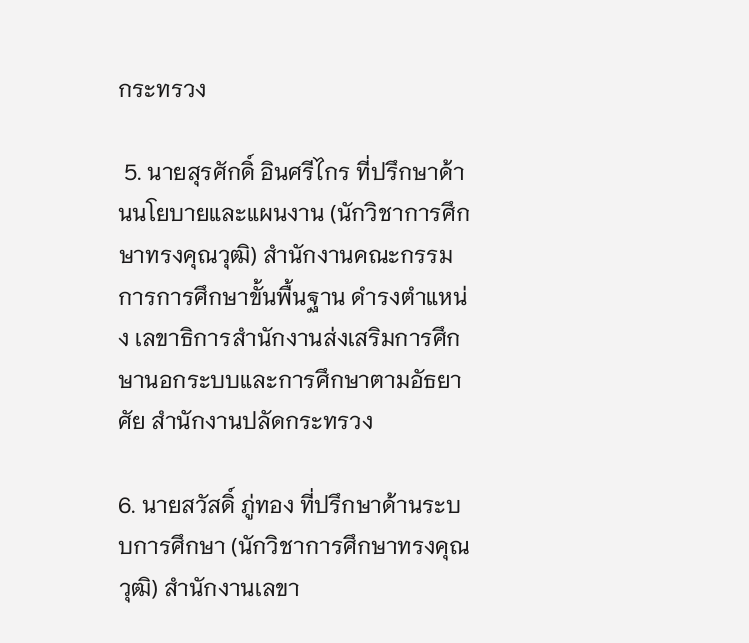กระทรวง

 5. นายสุรศักดิ์ อินศรีไกร ที่ปรึกษาด้านนโยบายและแผนงาน (นักวิชาการศึกษาทรงคุณวุฒิ) สำนักงานคณะกรรมการการศึกษาขั้นพื้นฐาน ดำรงตำแหน่ง เลขาธิการสำนักงานส่งเสริมการศึกษานอกระบบและการศึกษาตามอัธยาศัย สำนักงานปลัดกระทรวง

6. นายสวัสดิ์ ภู่ทอง ที่ปรึกษาด้านระบบการศึกษา (นักวิชาการศึกษาทรงคุณวุฒิ) สำนักงานเลขา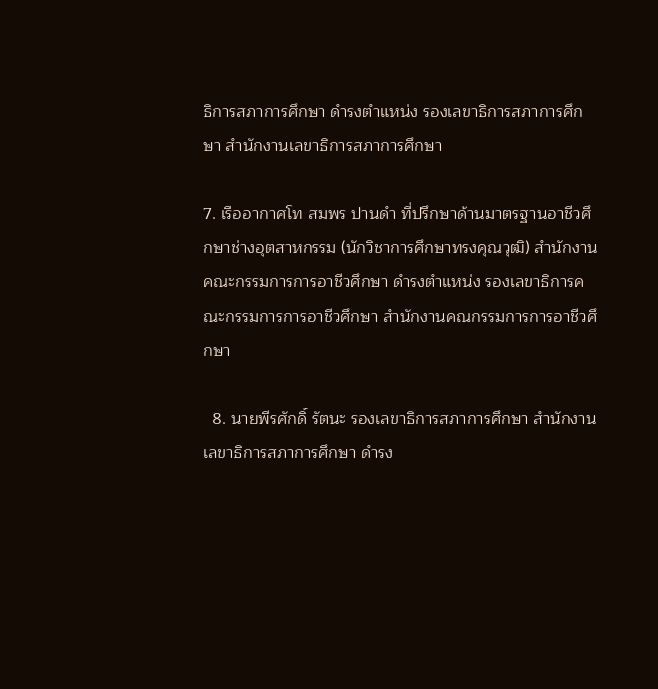ธิการสภาการศึกษา ดำรงตำแหน่ง รองเลขาธิการสภาการศึกษา สำนักงานเลขาธิการสภาการศึกษา

7. เรืออากาศโท สมพร ปานดำ ที่ปรึกษาด้านมาตรฐานอาชีวศึกษาช่างอุตสาหกรรม (นักวิชาการศึกษาทรงคุณวุฒิ) สำนักงานคณะกรรมการการอาชีวศึกษา ดำรงตำแหน่ง รองเลขาธิการคณะกรรมการการอาชีวศึกษา สำนักงานคณกรรมการการอาชีวศึกษา

  8. นายพีรศักดิ์ รัตนะ รองเลขาธิการสภาการศึกษา สำนักงานเลขาธิการสภาการศึกษา ดำรง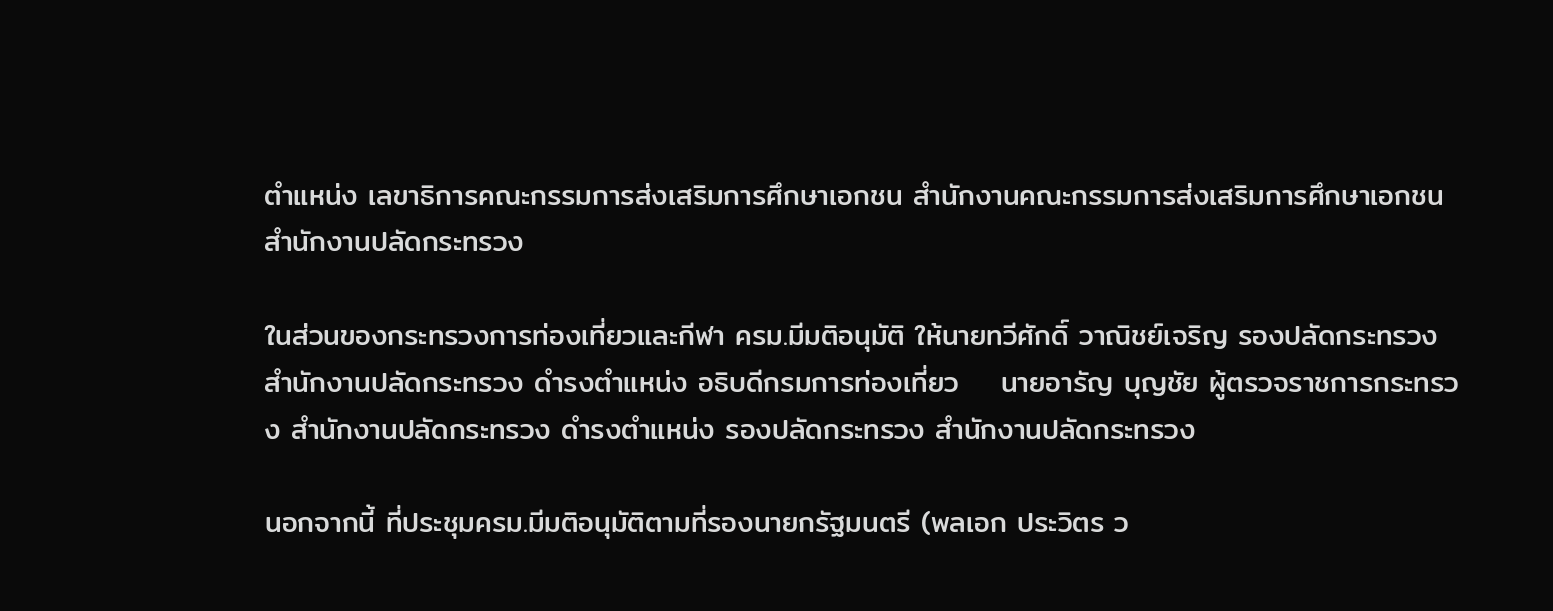ตำแหน่ง เลขาธิการคณะกรรมการส่งเสริมการศึกษาเอกชน สำนักงานคณะกรรมการส่งเสริมการศึกษาเอกชน สำนักงานปลัดกระทรวง

ในส่วนของกระทรวงการท่องเที่ยวและกีฬา ครม.มีมติอนุมัติ ให้นายทวีศักดิ์ วาณิชย์เจริญ รองปลัดกระทรวง สำนักงานปลัดกระทรวง ดำรงตำแหน่ง อธิบดีกรมการท่องเที่ยว    นายอารัญ บุญชัย ผู้ตรวจราชการกระทรวง สำนักงานปลัดกระทรวง ดำรงตำแหน่ง รองปลัดกระทรวง สำนักงานปลัดกระทรวง

นอกจากนี้ ที่ประชุมครม.มีมติอนุมัติตามที่รองนายกรัฐมนตรี (พลเอก ประวิตร ว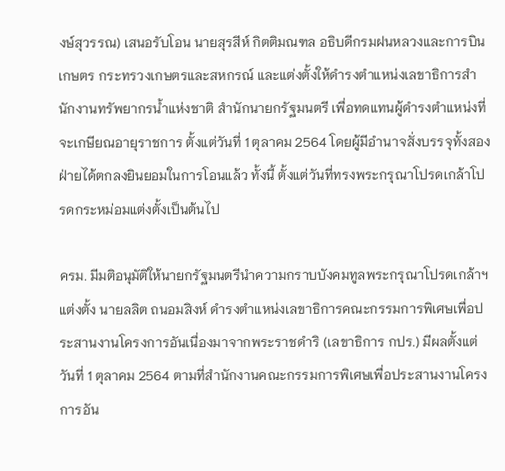งษ์สุวรรณ) เสนอรับโอน นายสุรสีห์ กิตติมณฑล อธิบดีกรมฝนหลวงและการบินเกษตร กระทรวงเกษตรและสหกรณ์ และแต่งตั้งให้ดำรงตำแหน่งเลขาธิการสำนักงานทรัพยากรน้ำแห่งชาติ สำนักนายกรัฐมนตรี เพื่อทดแทนผู้ดำรงตำแหน่งที่จะเกษียณอายุราชการ ตั้งแต่วันที่ 1 ตุลาคม 2564 โดยผู้มีอำนาจสั่งบรรจุทั้งสองฝ่ายได้ตกลงยินยอมในการโอนแล้ว ทั้งนี้ ตั้งแต่วันที่ทรงพระกรุณาโปรดเกล้าโปรดกระหม่อมแต่งตั้งเป็นต้นไป

ครม. มีมติอนุมัติให้นายกรัฐมนตรีนำความกราบบังคมทูลพระกรุณาโปรดเกล้าฯแต่งตั้ง นายลลิต ถนอมสิงห์ ดำรงตำแหน่งเลขาธิการคณะกรรมการพิเศษเพื่อประสานงานโครงการอันเนื่องมาจากพระราชดำริ (เลขาธิการ กปร.) มีผลตั้งแต่วันที่ 1 ตุลาคม 2564 ตามที่สำนักงานคณะกรรมการพิเศษเพื่อประสานงานโครงการอัน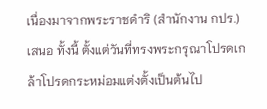เนื่องมาจากพระราชดำริ (สำนักงาน กปร.) เสนอ ทั้งนี้ ตั้งแต่วันที่ทรงพระกรุณาโปรดเกล้าโปรดกระหม่อมแต่งตั้งเป็นต้นไป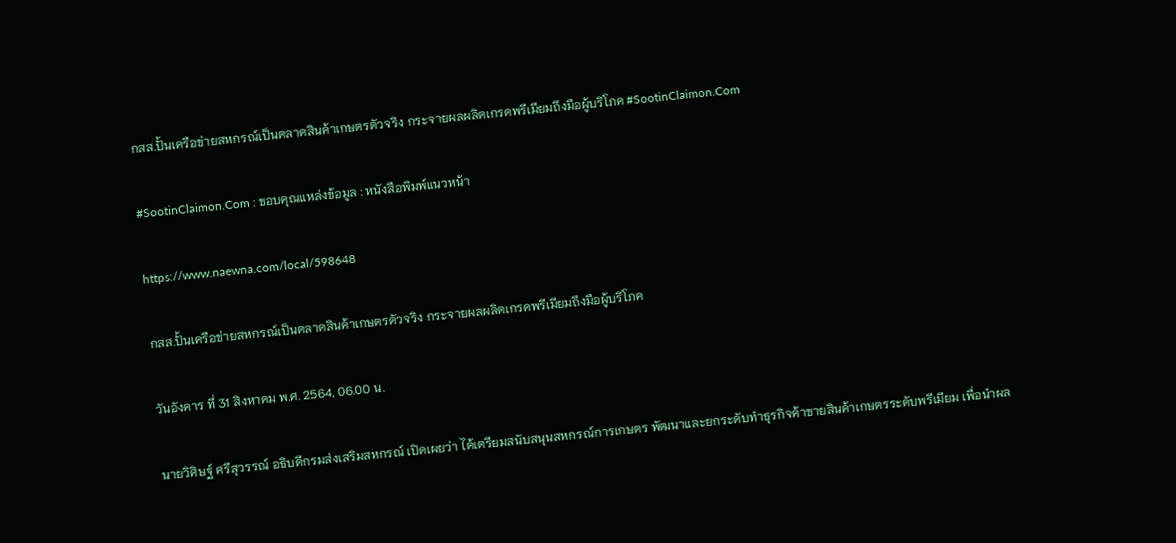กสส.ปั้นเครือข่ายสหกรณ์เป็นตลาดสินค้าเกษตรตัวจริง กระจายผลผลิตเกรดพรีเมียมถึงมือผู้บริโภค #SootinClaimon.Com

#SootinClaimon.Com : ขอบคุณแหล่งข้อมูล : หนังสือพิมพ์แนวหน้า

https://www.naewna.com/local/598648

กสส.ปั้นเครือข่ายสหกรณ์เป็นตลาดสินค้าเกษตรตัวจริง กระจายผลผลิตเกรดพรีเมียมถึงมือผู้บริโภค

วันอังคาร ที่ 31 สิงหาคม พ.ศ. 2564, 06.00 น.

นายวิศิษฐ์ ศรีสุวรรณ์ อธิบดีกรมส่งเสริมสหกรณ์ เปิดเผยว่า ได้เตรียมสนับสนุนสหกรณ์การเกษตร พัฒนาและยกระดับทำธุรกิจค้าขายสินค้าเกษตรระดับพรีเมียม เพื่อนำผล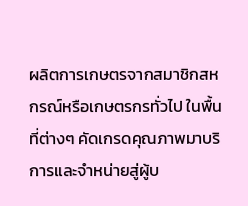ผลิตการเกษตรจากสมาชิกสหกรณ์หรือเกษตรกรทั่วไป ในพื้นที่ต่างๆ คัดเกรดคุณภาพมาบริการและจำหน่ายสู่ผู้บ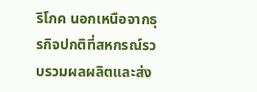ริโภค นอกเหนือจากธุรกิจปกติที่สหกรณ์รวบรวมผลผลิตและส่ง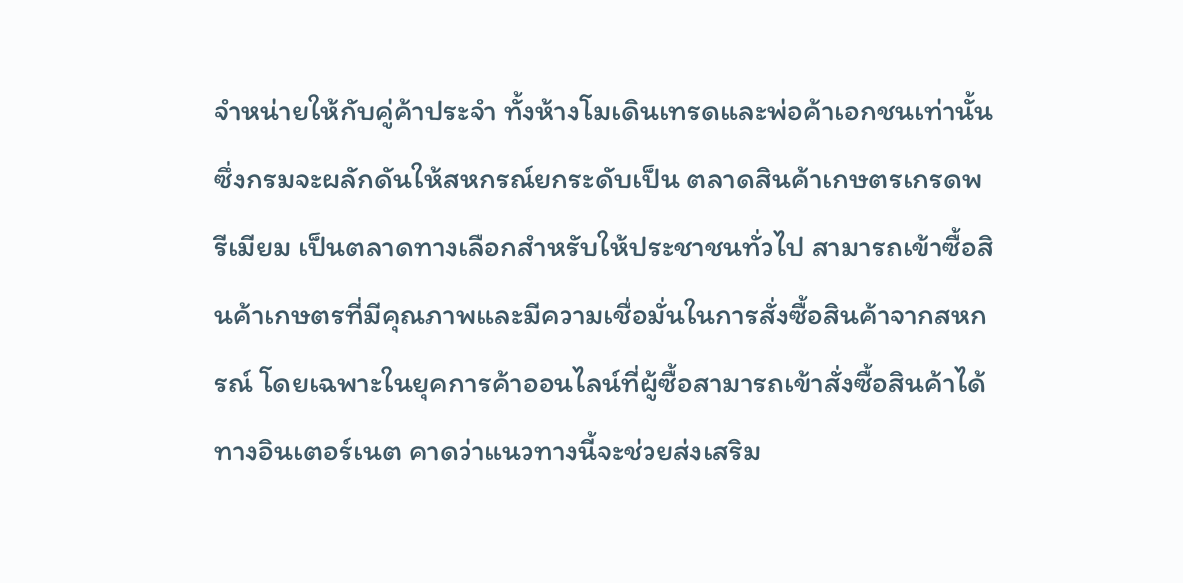จำหน่ายให้กับคู่ค้าประจำ ทั้งห้างโมเดินเทรดและพ่อค้าเอกชนเท่านั้น ซึ่งกรมจะผลักดันให้สหกรณ์ยกระดับเป็น ตลาดสินค้าเกษตรเกรดพรีเมียม เป็นตลาดทางเลือกสำหรับให้ประชาชนทั่วไป สามารถเข้าซื้อสินค้าเกษตรที่มีคุณภาพและมีความเชื่อมั่นในการสั่งซื้อสินค้าจากสหกรณ์ โดยเฉพาะในยุคการค้าออนไลน์ที่ผู้ซื้อสามารถเข้าสั่งซื้อสินค้าได้ ทางอินเตอร์เนต คาดว่าแนวทางนี้จะช่วยส่งเสริม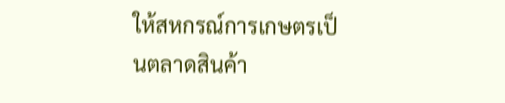ให้สหกรณ์การเกษตรเป็นตลาดสินค้า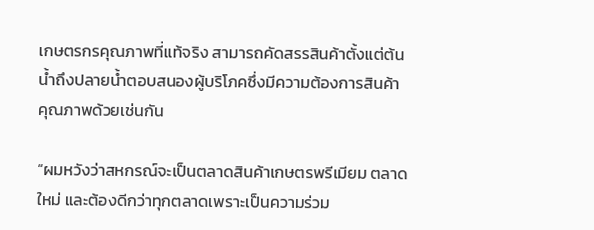เกษตรกรคุณภาพที่แท้จริง สามารถคัดสรรสินค้าตั้งแต่ต้นน้ำถึงปลายน้ำตอบสนองผู้บริโภคซึ่งมีความต้องการสินค้าคุณภาพด้วยเช่นกัน

“ผมหวังว่าสหกรณ์จะเป็นตลาดสินค้าเกษตรพรีเมียม ตลาดใหม่ และต้องดีกว่าทุกตลาดเพราะเป็นความร่วม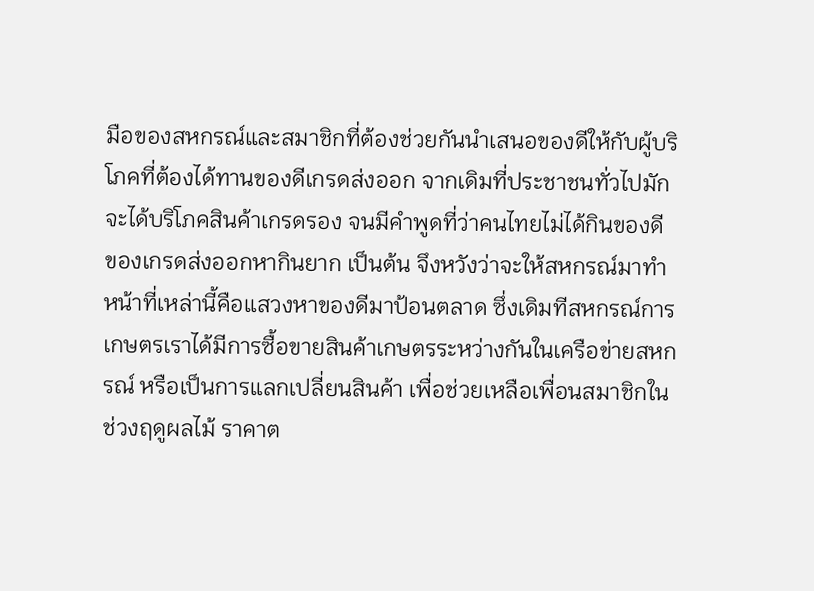มือของสหกรณ์และสมาชิกที่ต้องช่วยกันนำเสนอของดีให้กับผู้บริโภคที่ต้องได้ทานของดีเกรดส่งออก จากเดิมที่ประชาชนทั่วไปมักจะได้บริโภคสินค้าเกรดรอง จนมีคำพูดที่ว่าคนไทยไม่ได้กินของดี ของเกรดส่งออกหากินยาก เป็นต้น จึงหวังว่าจะให้สหกรณ์มาทำหน้าที่เหล่านี้คือแสวงหาของดีมาป้อนตลาด ซึ่งเดิมทีสหกรณ์การเกษตรเราได้มีการซื้อขายสินค้าเกษตรระหว่างกันในเครือข่ายสหกรณ์ หรือเป็นการแลกเปลี่ยนสินค้า เพื่อช่วยเหลือเพื่อนสมาชิกในช่วงฤดูผลไม้ ราคาต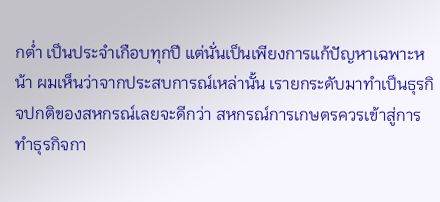กต่ำ เป็นประจำเกือบทุกปี แต่นั่นเป็นเพียงการแก้ปัญหาเฉพาะหน้า ผมเห็นว่าจากประสบการณ์เหล่านั้น เรายกระดับมาทำเป็นธุรกิจปกติของสหกรณ์เลยจะดีกว่า สหกรณ์การเกษตรควรเข้าสู่การทำธุรกิจกา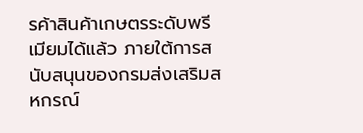รค้าสินค้าเกษตรระดับพรีเมียมได้แล้ว ภายใต้การสนับสนุนของกรมส่งเสริมสหกรณ์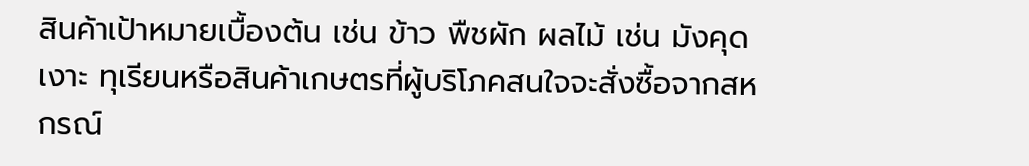สินค้าเป้าหมายเบื้องต้น เช่น ข้าว พืชผัก ผลไม้ เช่น มังคุด เงาะ ทุเรียนหรือสินค้าเกษตรที่ผู้บริโภคสนใจจะสั่งซื้อจากสหกรณ์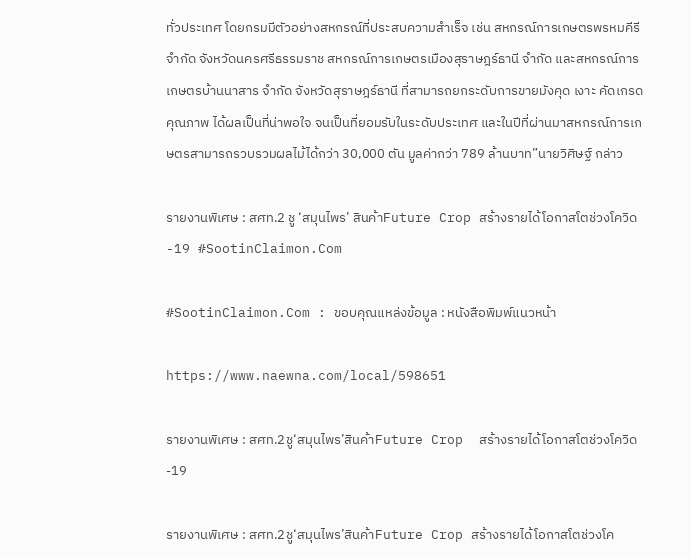ทั่วประเทศ โดยกรมมีตัวอย่างสหกรณ์ที่ประสบความสำเร็จ เช่น สหกรณ์การเกษตรพรหมคีรี จำกัด จังหวัดนครศรีธรรมราช สหกรณ์การเกษตรเมืองสุราษฎร์ธานี จำกัด และสหกรณ์การเกษตรบ้านนาสาร จำกัด จังหวัดสุราษฎร์ธานี ที่สามารถยกระดับการขายมังคุด เงาะ คัดเกรดคุณภาพ ได้ผลเป็นที่น่าพอใจ จนเป็นที่ยอมรับในระดับประเทศ และในปีที่ผ่านมาสหกรณ์การเกษตรสามารถรวบรวมผลไม้ได้กว่า 30,000 ตัน มูลค่ากว่า 789 ล้านบาท”นายวิศิษฐ์ กล่าว

รายงานพิเศษ : สศท.2 ชู ‘สมุนไพร’ สินค้าFuture Crop สร้างรายได้โอกาสโตช่วงโควิด-19 #SootinClaimon.Com

#SootinClaimon.Com : ขอบคุณแหล่งข้อมูล : หนังสือพิมพ์แนวหน้า

https://www.naewna.com/local/598651

รายงานพิเศษ : สศท.2ชู‘สมุนไพร’สินค้าFuture Crop  สร้างรายได้โอกาสโตช่วงโควิด-19

รายงานพิเศษ : สศท.2ชู‘สมุนไพร’สินค้าFuture Crop สร้างรายได้โอกาสโตช่วงโค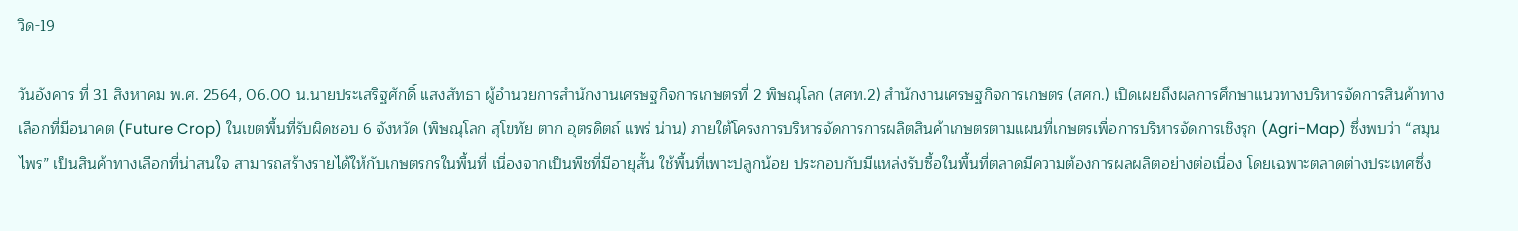วิด-19

วันอังคาร ที่ 31 สิงหาคม พ.ศ. 2564, 06.00 น.นายประเสริฐศักดิ์ แสงสัทธา ผู้อำนวยการสำนักงานเศรษฐกิจการเกษตรที่ 2 พิษณุโลก (สศท.2) สำนักงานเศรษฐกิจการเกษตร (สศก.) เปิดเผยถึงผลการศึกษาแนวทางบริหารจัดการสินค้าทางเลือกที่มีอนาคต (Future Crop) ในเขตพื้นที่รับผิดชอบ 6 จังหวัด (พิษณุโลก สุโขทัย ตาก อุตรดิตถ์ แพร่ น่าน) ภายใต้โครงการบริหารจัดการการผลิตสินค้าเกษตรตามแผนที่เกษตรเพื่อการบริหารจัดการเชิงรุก (Agri-Map) ซึ่งพบว่า “สมุนไพร” เป็นสินค้าทางเลือกที่น่าสนใจ สามารถสร้างรายได้ให้กับเกษตรกรในพื้นที่ เนื่องจากเป็นพืชที่มีอายุสั้น ใช้พื้นที่เพาะปลูกน้อย ประกอบกับมีแหล่งรับซื้อในพื้นที่ตลาดมีความต้องการผลผลิตอย่างต่อเนื่อง โดยเฉพาะตลาดต่างประเทศซึ่ง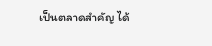เป็นตลาดสำคัญ ได้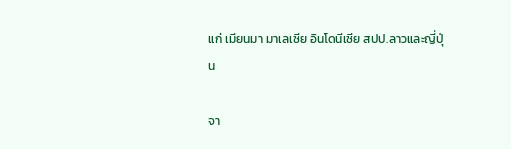แก่ เมียนมา มาเลเซีย อินโดนีเซีย สปป.ลาวและญี่ปุ่น

จา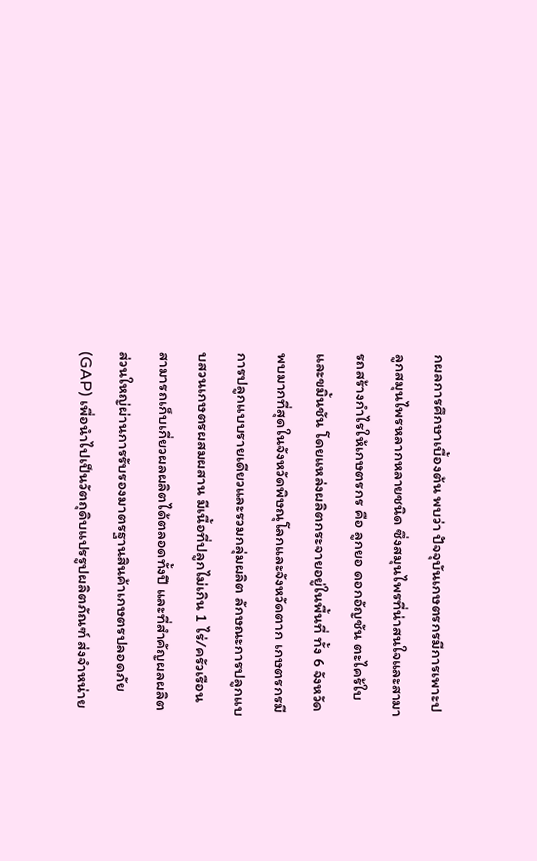กผลการศึกษาเบื้องต้น พบว่า ปัจจุบันเกษตรกรมีการเพาะปลูกสมุนไพรหลากหลายชนิด ซึ่งสมุนไพรที่น่าสนใจและสามารถสร้างกำไรให้เกษตรกร คือ ลูกยอ ดอกอัญชัน ตะไคร้ใบ และขมิ้นชัน โดยแหล่งผลิตกระจายอยู่ในพื้นที่ ทั้ง 6 จังหวัด พบมากที่สุดในจังหวัดพิษณุโลกและจังหวัดตาก เกษตรกรมีการปลูกแบบรายเดียวและรวมกลุ่มผลิต ลักษณะการปลูกแบบสวนเกษตรผสมผสาน มีเนื้อที่ปลูกไม่เกิน 1 ไร่/ครัวเรือน สามารถเก็บเกี่ยวผลผลิตได้ตลอดทั้งปี และที่สำคัญผลผลิตส่วนใหญ่ผ่านการรับรองมาตรฐานสินค้าเกษตรปลอดภัย (GAP) เพื่อนำไปเป็นวัตถุดิบแปรรูปผลิตภัณฑ์ ส่งจำหน่าย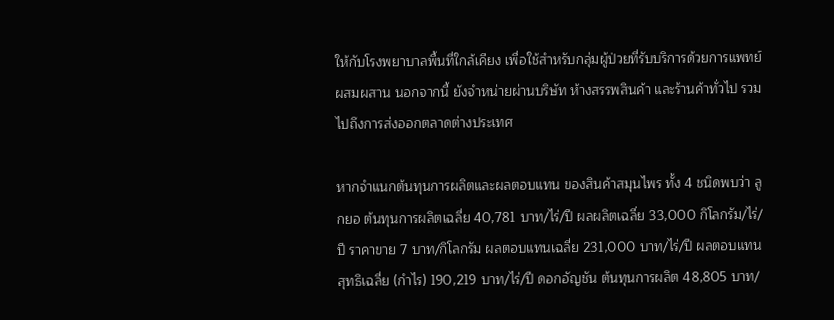ให้กับโรงพยาบาลพื้นที่ใกล้เคียง เพื่อใช้สำหรับกลุ่มผู้ป่วยที่รับบริการด้วยการแพทย์ผสมผสาน นอกจากนี้ ยังจำหน่ายผ่านบริษัท ห้างสรรพสินค้า และร้านค้าทั่วไป รวมไปถึงการส่งออกตลาดต่างประเทศ

หากจำแนกต้นทุนการผลิตและผลตอบแทน ของสินค้าสมุนไพร ทั้ง 4 ชนิดพบว่า ลูกยอ ต้นทุนการผลิตเฉลี่ย 40,781 บาท/ไร่/ปี ผลผลิตเฉลี่ย 33,000 กิโลกรัม/ไร่/ปี ราคาขาย 7 บาท/กิโลกรัม ผลตอบแทนเฉลี่ย 231,000 บาท/ไร่/ปี ผลตอบแทนสุทธิเฉลี่ย (กำไร) 190,219 บาท/ไร่/ปี ดอกอัญชัน ต้นทุนการผลิต 48,805 บาท/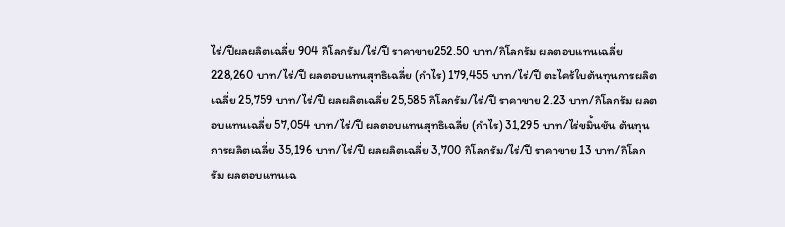ไร่/ปีผลผลิตเฉลี่ย 904 กิโลกรัม/ไร่/ปี ราคาขาย252.50 บาท/กิโลกรัม ผลตอบแทนเฉลี่ย 228,260 บาท/ไร่/ปี ผลตอบแทนสุทธิเฉลี่ย (กำไร) 179,455 บาท/ไร่/ปี ตะไคร้ใบต้นทุนการผลิตเฉลี่ย 25,759 บาท/ไร่/ปี ผลผลิตเฉลี่ย 25,585 กิโลกรัม/ไร่/ปี ราคาขาย 2.23 บาท/กิโลกรัม ผลตอบแทนเฉลี่ย 57,054 บาท/ไร่/ปี ผลตอบแทนสุทธิเฉลี่ย (กำไร) 31,295 บาท/ไร่ขมิ้นชัน ต้นทุนการผลิตเฉลี่ย 35,196 บาท/ไร่/ปี ผลผลิตเฉลี่ย 3,700 กิโลกรัม/ไร่/ปี ราคาขาย 13 บาท/กิโลกรัม ผลตอบแทนเฉ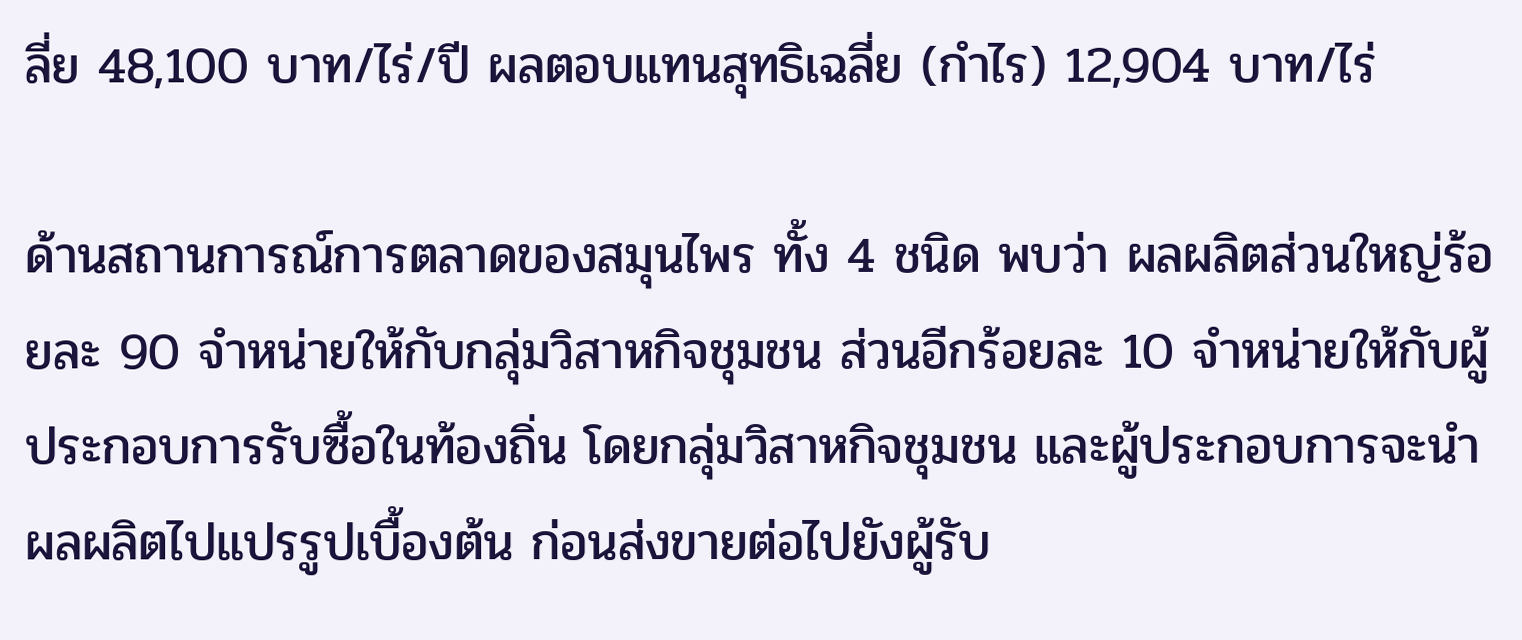ลี่ย 48,100 บาท/ไร่/ปี ผลตอบแทนสุทธิเฉลี่ย (กำไร) 12,904 บาท/ไร่

ด้านสถานการณ์การตลาดของสมุนไพร ทั้ง 4 ชนิด พบว่า ผลผลิตส่วนใหญ่ร้อยละ 90 จำหน่ายให้กับกลุ่มวิสาหกิจชุมชน ส่วนอีกร้อยละ 10 จำหน่ายให้กับผู้ประกอบการรับซื้อในท้องถิ่น โดยกลุ่มวิสาหกิจชุมชน และผู้ประกอบการจะนำผลผลิตไปแปรรูปเบื้องต้น ก่อนส่งขายต่อไปยังผู้รับ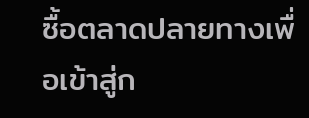ซื้อตลาดปลายทางเพื่อเข้าสู่ก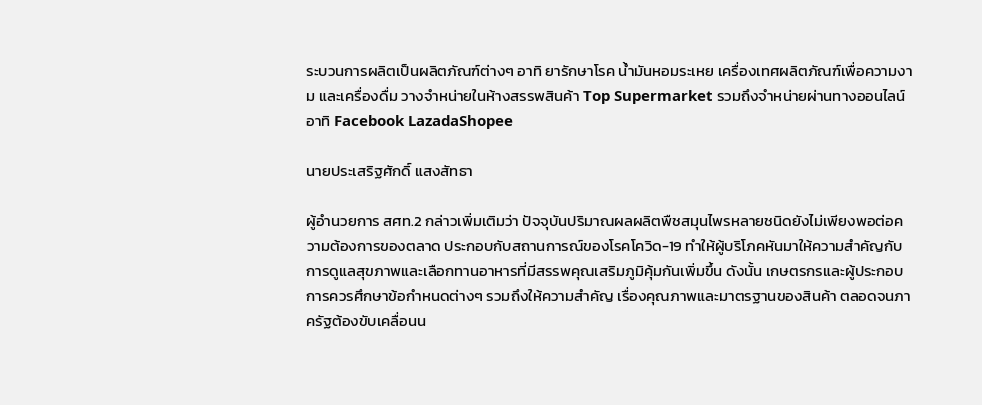ระบวนการผลิตเป็นผลิตภัณฑ์ต่างๆ อาทิ ยารักษาโรค น้ำมันหอมระเหย เครื่องเทศผลิตภัณฑ์เพื่อความงาม และเครื่องดื่ม วางจำหน่ายในห้างสรรพสินค้า Top Supermarket รวมถึงจำหน่ายผ่านทางออนไลน์ อาทิ Facebook LazadaShopee

นายประเสริฐศักดิ์ แสงสัทธา

ผู้อำนวยการ สศท.2 กล่าวเพิ่มเติมว่า ปัจจุบันปริมาณผลผลิตพืชสมุนไพรหลายชนิดยังไม่เพียงพอต่อความต้องการของตลาด ประกอบกับสถานการณ์ของโรคโควิด-19 ทำให้ผู้บริโภคหันมาให้ความสำคัญกับการดูแลสุขภาพและเลือกทานอาหารที่มีสรรพคุณเสริมภูมิคุ้มกันเพิ่มขึ้น ดังนั้น เกษตรกรและผู้ประกอบการควรศึกษาข้อกำหนดต่างๆ รวมถึงให้ความสำคัญ เรื่องคุณภาพและมาตรฐานของสินค้า ตลอดจนภาครัฐต้องขับเคลื่อนน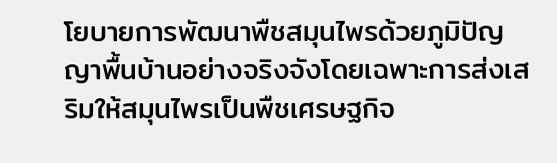โยบายการพัฒนาพืชสมุนไพรด้วยภูมิปัญญาพื้นบ้านอย่างจริงจังโดยเฉพาะการส่งเสริมให้สมุนไพรเป็นพืชเศรษฐกิจ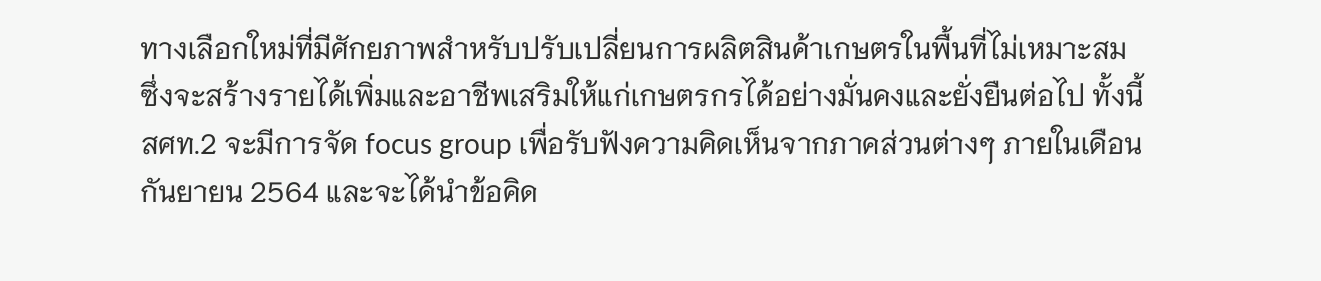ทางเลือกใหม่ที่มีศักยภาพสำหรับปรับเปลี่ยนการผลิตสินค้าเกษตรในพื้นที่ไม่เหมาะสม ซึ่งจะสร้างรายได้เพิ่มและอาชีพเสริมให้แก่เกษตรกรได้อย่างมั่นคงและยั่งยืนต่อไป ทั้งนี้ สศท.2 จะมีการจัด focus group เพื่อรับฟังความคิดเห็นจากภาคส่วนต่างๆ ภายในเดือนกันยายน 2564 และจะได้นำข้อคิด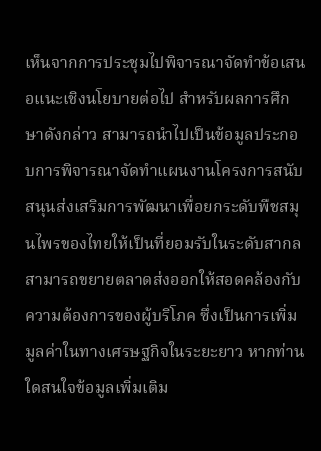เห็นจากการประชุมไปพิจารณาจัดทำข้อเสนอแนะเชิงนโยบายต่อไป สำหรับผลการศึกษาดังกล่าว สามารถนำไปเป็นข้อมูลประกอบการพิจารณาจัดทำแผนงานโครงการสนับสนุนส่งเสริมการพัฒนาเพื่อยกระดับพืชสมุนไพรของไทยให้เป็นที่ยอมรับในระดับสากล สามารถขยายตลาดส่งออกให้สอดคล้องกับความต้องการของผู้บริโภค ซึ่งเป็นการเพิ่มมูลค่าในทางเศรษฐกิจในระยะยาว หากท่านใดสนใจข้อมูลเพิ่มเติม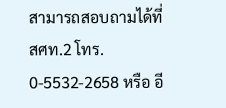สามารถสอบถามได้ที่ สศท.2 โทร. 0-5532-2658 หรือ อี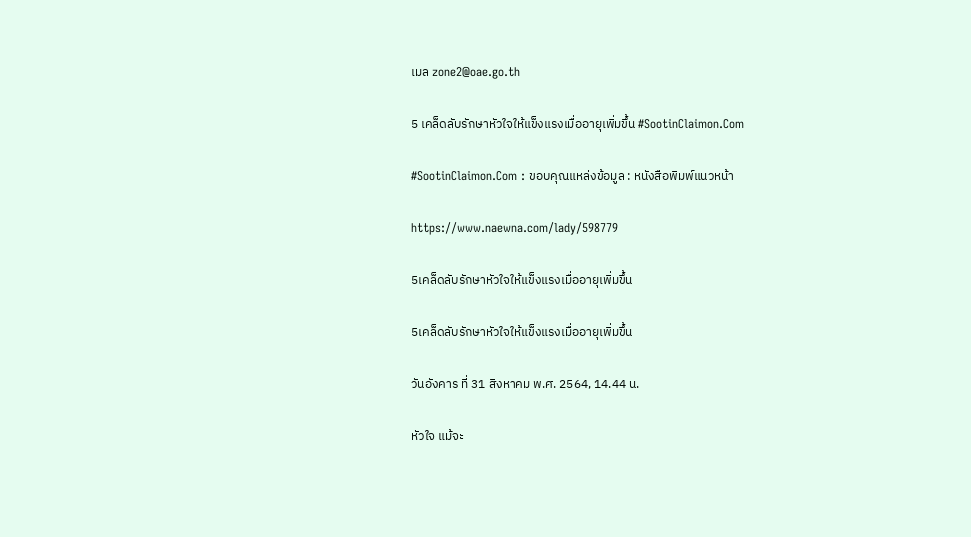เมล zone2@oae.go.th

5 เคล็ดลับรักษาหัวใจให้แข็งแรงเมื่ออายุเพิ่มขึ้น #SootinClaimon.Com

#SootinClaimon.Com : ขอบคุณแหล่งข้อมูล : หนังสือพิมพ์แนวหน้า

https://www.naewna.com/lady/598779

5เคล็ดลับรักษาหัวใจให้แข็งแรงเมื่ออายุเพิ่มขึ้น

5เคล็ดลับรักษาหัวใจให้แข็งแรงเมื่ออายุเพิ่มขึ้น

วันอังคาร ที่ 31 สิงหาคม พ.ศ. 2564, 14.44 น.

หัวใจ แม้จะ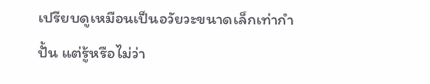เปรียบดูเหมือนเป็นอวัยวะขนาดเล็กเท่ากำปั้น แต่รู้หรือไม่ว่า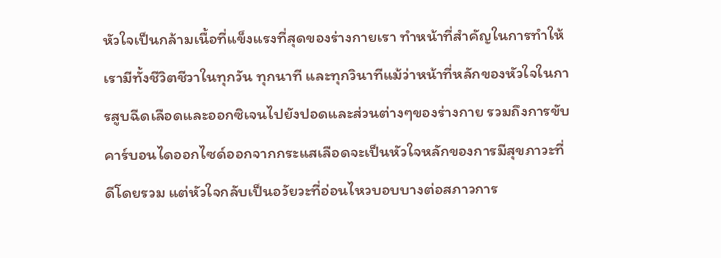หัวใจเป็นกล้ามเนื้อที่แข็งแรงที่สุดของร่างกายเรา ทำหน้าที่สำคัญในการทำให้เรามีทั้งชีวิตชีวาในทุกวัน ทุกนาที และทุกวินาทีแม้ว่าหน้าที่หลักของหัวใจในการสูบฉีดเลือดและออกซิเจนไปยังปอดและส่วนต่างๆของร่างกาย รวมถึงการขับคาร์บอนไดออกไซด์ออกจากกระแสเลือดจะเป็นหัวใจหลักของการมีสุขภาวะที่ดีโดยรวม แต่หัวใจกลับเป็นอวัยวะที่อ่อนไหวบอบบางต่อสภาวการ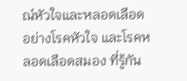ณ์หัวใจและหลอดเลือด อย่างโรคหัวใจ และโรคหลอดเลือดสมอง ที่รู้กัน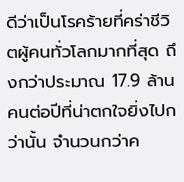ดีว่าเป็นโรคร้ายที่คร่าชีวิตผู้คนทั่วโลกมากที่สุด ถึงกว่าประมาณ 17.9 ล้านคนต่อปีที่น่าตกใจยิ่งไปกว่านั้น จำนวนกว่าค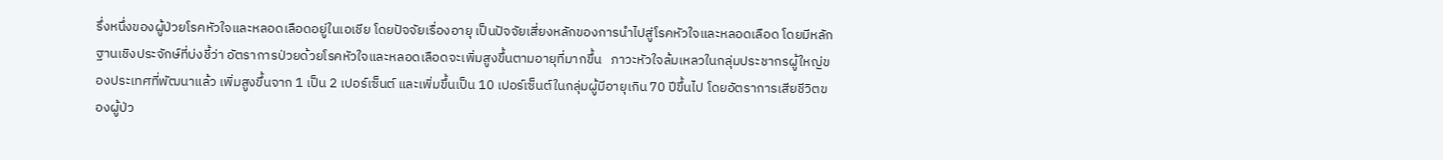รึ่งหนึ่งของผู้ป่วยโรคหัวใจและหลอดเลือดอยู่ในเอเชีย โดยปัจจัยเรื่องอายุ เป็นปัจจัยเสี่ยงหลักของการนำไปสู่โรคหัวใจและหลอดเลือด โดยมีหลักฐานเชิงประจักษ์ที่บ่งชี้ว่า อัตราการป่วยด้วยโรคหัวใจและหลอดเลือดจะเพิ่มสูงขึ้นตามอายุที่มากขึ้น   ภาวะหัวใจล้มเหลวในกลุ่มประชากรผู้ใหญ่ของประเทศที่พัฒนาแล้ว เพิ่มสูงขึ้นจาก 1 เป็น 2 เปอร์เซ็นต์ และเพิ่มขึ้นเป็น 10 เปอร์เซ็นต์ในกลุ่มผู้มีอายุเกิน 70 ปีขึ้นไป โดยอัตราการเสียชีวิตของผู้ป่ว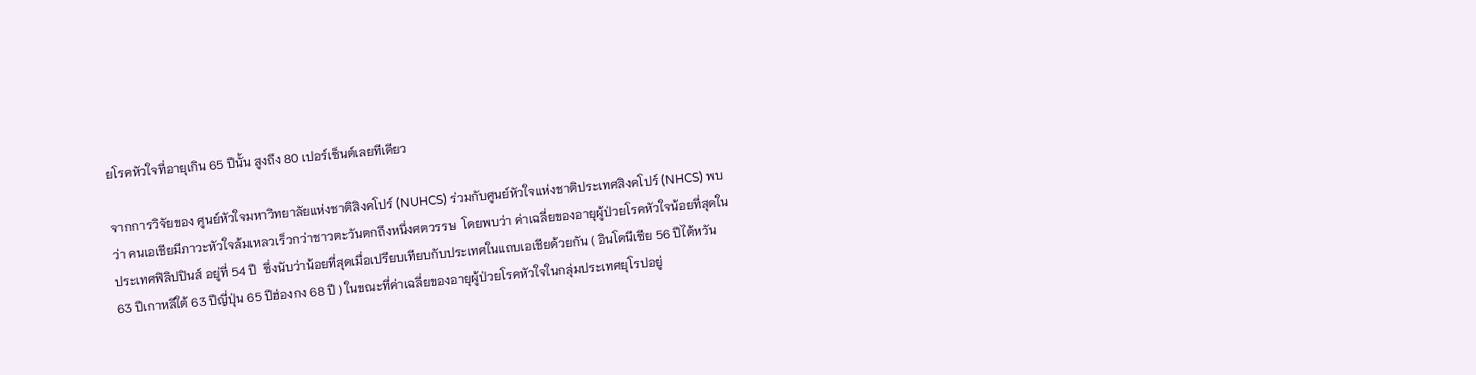ยโรคหัวใจที่อายุเกิน 65 ปีนั้น สูงถึง 80 เปอร์เซ็นต์เลยทีเดียว

จากการวิจัยของ ศูนย์หัวใจมหาวิทยาลัยแห่งชาติสิงคโปร์ (NUHCS) ร่วมกับศูนย์หัวใจแห่งชาติประเทศสิงคโปร์ (NHCS) พบว่า คนเอเชียมีภาวะหัวใจล้มเหลวเร็วกว่าชาวตะวันตกถึงหนึ่งศตวรรษ  โดยพบว่า ค่าเฉลี่ยของอายุผู้ป่วยโรคหัวใจน้อยที่สุดในประเทศฟิลิปปินส์ อยู่ที่ 54 ปี  ซึ่งนับว่าน้อยที่สุดเมื่อเปรียบเทียบกับประเทศในแถบเอเชียด้วยกัน ( อินโดนีเซีย 56 ปีไต้หวัน 63 ปีเกาหลีใต้ 63 ปีญี่ปุ่น 65 ปีฮ่องกง 68 ปี ) ในขณะที่ค่าเฉลี่ยของอายุผู้ป่วยโรคหัวใจในกลุ่มประเทศยุโรปอยู่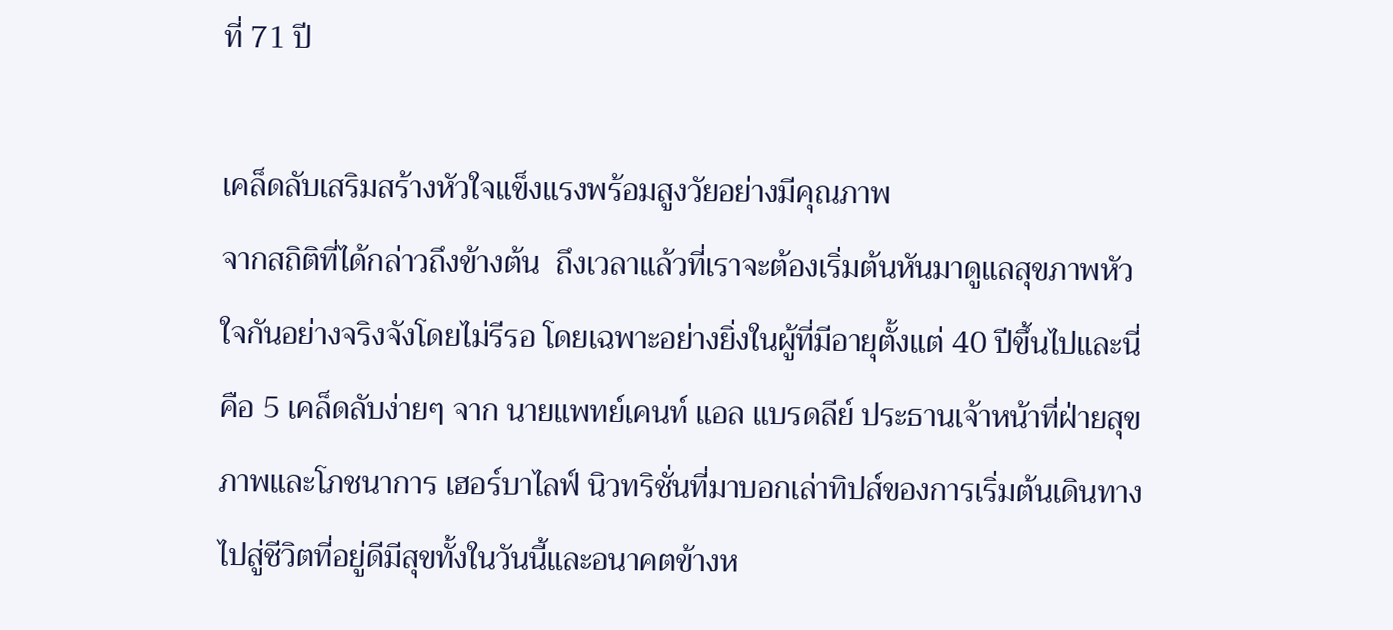ที่ 71 ปี

เคล็ดลับเสริมสร้างหัวใจแข็งแรงพร้อมสูงวัยอย่างมีคุณภาพ
จากสถิติที่ได้กล่าวถึงข้างต้น  ถึงเวลาแล้วที่เราจะต้องเริ่มต้นหันมาดูแลสุขภาพหัวใจกันอย่างจริงจังโดยไม่รีรอ โดยเฉพาะอย่างยิ่งในผู้ที่มีอายุตั้งแต่ 40 ปีขึ้นไปและนี่คือ 5 เคล็ดลับง่ายๆ จาก นายแพทย์เคนท์ แอล แบรดลีย์ ประธานเจ้าหน้าที่ฝ่ายสุขภาพและโภชนาการ เฮอร์บาไลฟ์ นิวทริชั่นที่มาบอกเล่าทิปส์ของการเริ่มต้นเดินทางไปสู่ชีวิตที่อยู่ดีมีสุขทั้งในวันนี้และอนาคตข้างห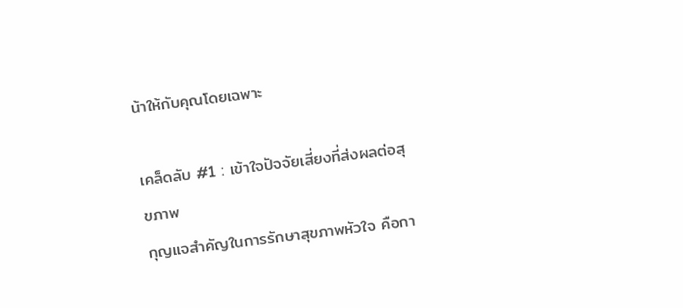น้าให้กับคุณโดยเฉพาะ

เคล็ดลับ #1 : เข้าใจปัจจัยเสี่ยงที่ส่งผลต่อสุขภาพ
กุญแจสำคัญในการรักษาสุขภาพหัวใจ คือกา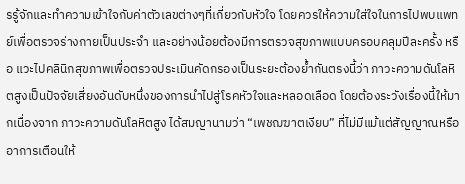รรู้จักและทำความเข้าใจกับค่าตัวเลขต่างๆที่เกี่ยวกับหัวใจ โดยควรให้ความใส่ใจในการไปพบแพทย์เพื่อตรวจร่างกายเป็นประจำ และอย่างน้อยต้องมีการตรวจสุขภาพแบบครอบคลุมปีละครั้ง หรือ แวะไปคลินิกสุขภาพเพื่อตรวจประเมินคัดกรองเป็นระยะต้องย้ำกันตรงนี้ว่า ภาวะความดันโลหิตสูงเป็นปัจจัยเสี่ยงอันดับหนึ่งของการนำไปสู่โรคหัวใจและหลอดเลือด โดยต้องระวังเรื่องนี้ให้มากเนื่องจาก ภาวะความดันโลหิตสูง ได้สมญานามว่า “เพชฌฆาตเงียบ” ที่ไม่มีแม้แต่สัญญาณหรืออาการเตือนให้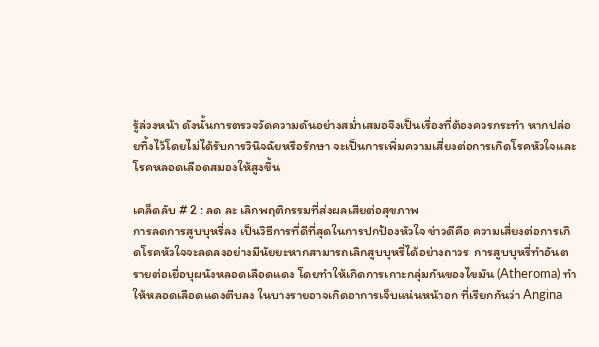รู้ล่วงหน้า ดังนั้นการตรวจวัดความดันอย่างสม่ำเสมอจึงเป็นเรื่องที่ต้องควรกระทำ หากปล่อยทิ้งไว้โดยไม่ได้รับการวินิจฉัยหรือรักษา จะเป็นการเพิ่มความเสี่ยงต่อการเกิดโรคหัวใจและโรคหลอดเลือดสมองให้สูงขึ้น

เคล็ดลับ # 2 : ลด ละ เลิกพฤติกรรมที่ส่งผลเสียต่อสุขภาพ
การลดการสูบบุหรี่ลง เป็นวิธีการที่ดีที่สุดในการปกป้องหัวใจ ข่าวดีคือ ความเสี่ยงต่อการเกิดโรคหัวใจจะลดลงอย่างมีนัยยะหากสามารถเลิกสูบบุหรี่ได้อย่างถาวร  การสูบบุหรี่ทำอันตรายต่อเยื่อบุผนังหลอดเลือดแดง โดยทำให้เกิดการเกาะกลุ่มกันของไขมัน (Atheroma) ทำให้หลอดเลือดแดงตีบลง ในบางรายอาจเกิดอาการเจ็บแน่นหน้าอก ที่เรียกกันว่า Angina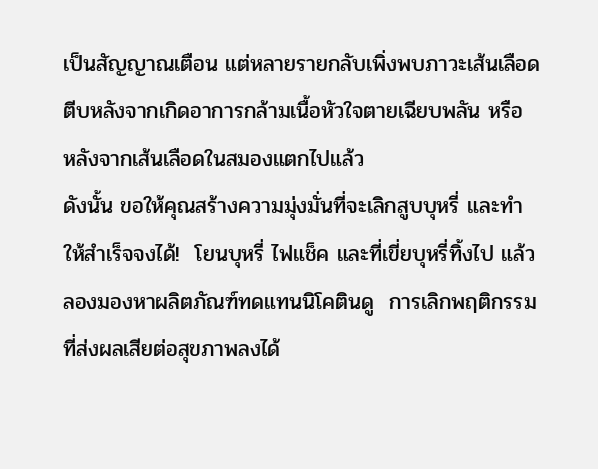เป็นสัญญาณเตือน แต่หลายรายกลับเพิ่งพบภาวะเส้นเลือดตีบหลังจากเกิดอาการกล้ามเนื้อหัวใจตายเฉียบพลัน หรือ หลังจากเส้นเลือดในสมองแตกไปแล้ว
ดังนั้น ขอให้คุณสร้างความมุ่งมั่นที่จะเลิกสูบบุหรี่ และทำให้สำเร็จจงได้!  โยนบุหรี่ ไฟแช็ค และที่เขี่ยบุหรี่ทิ้งไป แล้วลองมองหาผลิตภัณฑ์ทดแทนนิโคตินดู  การเลิกพฤติกรรมที่ส่งผลเสียต่อสุขภาพลงได้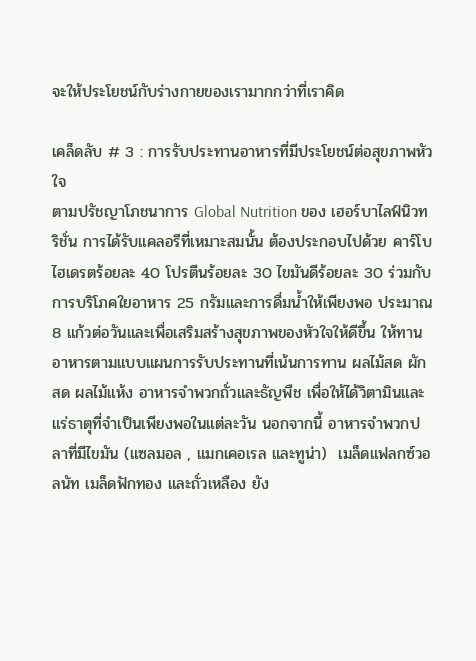จะให้ประโยชน์กับร่างกายของเรามากกว่าที่เราคิด

เคล็ดลับ # 3 : การรับประทานอาหารที่มีประโยชน์ต่อสุขภาพหัวใจ
ตามปรัชญาโภชนาการ Global Nutrition ของ เฮอร์บาไลฟ์นิวทริชั่น การได้รับแคลอรีที่เหมาะสมนั้น ต้องประกอบไปด้วย คาร์โบไฮเดรตร้อยละ 40 โปรตีนร้อยละ 30 ไขมันดีร้อยละ 30 ร่วมกับการบริโภคใยอาหาร 25 กรัมและการดื่มน้ำให้เพียงพอ ประมาณ 8 แก้วต่อวันและเพื่อเสริมสร้างสุขภาพของหัวใจให้ดีขึ้น ให้ทานอาหารตามแบบแผนการรับประทานที่เน้นการทาน ผลไม้สด ผักสด ผลไม้แห้ง อาหารจำพวกถั่วและธัญพืช เพื่อให้ได้วิตามินและแร่ธาตุที่จำเป็นเพียงพอในแต่ละวัน นอกจากนี้ อาหารจำพวกปลาที่มีไขมัน (แซลมอล , แมกเคอเรล และทูน่า)  เมล็ดแฟลกซ์วอลนัท เมล็ดฟักทอง และถั่วเหลือง ยัง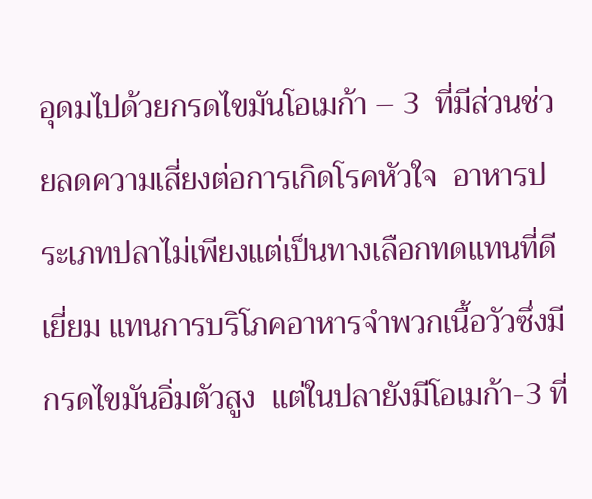อุดมไปด้วยกรดไขมันโอเมก้า – 3  ที่มีส่วนช่วยลดความเสี่ยงต่อการเกิดโรคหัวใจ  อาหารประเภทปลาไม่เพียงแต่เป็นทางเลือกทดแทนที่ดีเยี่ยม แทนการบริโภคอาหารจำพวกเนื้อวัวซึ่งมีกรดไขมันอิ่มตัวสูง  แต่ในปลายังมีโอเมก้า-3 ที่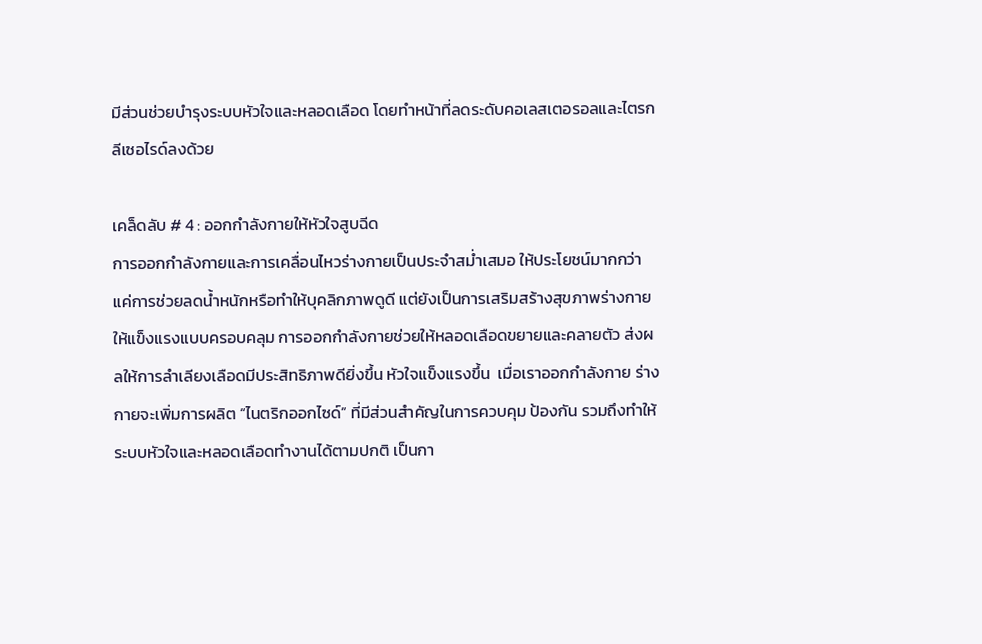มีส่วนช่วยบำรุงระบบหัวใจและหลอดเลือด โดยทำหน้าที่ลดระดับคอเลสเตอรอลและไตรกลีเซอไรด์ลงด้วย

เคล็ดลับ # 4 : ออกกำลังกายให้หัวใจสูบฉีด
การออกกำลังกายและการเคลื่อนไหวร่างกายเป็นประจำสม่ำเสมอ ให้ประโยชน์มากกว่าแค่การช่วยลดน้ำหนักหรือทำให้บุคลิกภาพดูดี แต่ยังเป็นการเสริมสร้างสุขภาพร่างกายให้แข็งแรงแบบครอบคลุม การออกกำลังกายช่วยให้หลอดเลือดขยายและคลายตัว ส่งผลให้การลำเลียงเลือดมีประสิทธิภาพดียิ่งขึ้น หัวใจแข็งแรงขึ้น  เมื่อเราออกกำลังกาย ร่างกายจะเพิ่มการผลิต “ไนตริกออกไซด์” ที่มีส่วนสำคัญในการควบคุม ป้องกัน รวมถึงทำให้ระบบหัวใจและหลอดเลือดทำงานได้ตามปกติ เป็นกา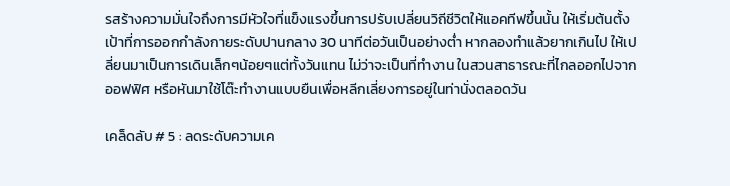รสร้างความมั่นใจถึงการมีหัวใจที่แข็งแรงขึ้นการปรับเปลี่ยนวิถีชีวิตให้แอคทีฟขึ้นนั้น ให้เริ่มต้นตั้งเป้าที่การออกกำลังกายระดับปานกลาง 30 นาทีต่อวันเป็นอย่างต่ำ หากลองทำแล้วยากเกินไป ให้เปลี่ยนมาเป็นการเดินเล็กๆน้อยๆแต่ทั้งวันแทน ไม่ว่าจะเป็นที่ทำงาน ในสวนสาธารณะที่ไกลออกไปจากออฟฟิศ หรือหันมาใช้โต๊ะทำงานแบบยืนเพื่อหลีกเลี่ยงการอยู่ในท่านั่งตลอดวัน

เคล็ดลับ # 5 : ลดระดับความเค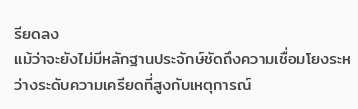รียดลง
แม้ว่าจะยังไม่มีหลักฐานประจักษ์ชัดถึงความเชื่อมโยงระหว่างระดับความเครียดที่สูงกับเหตุการณ์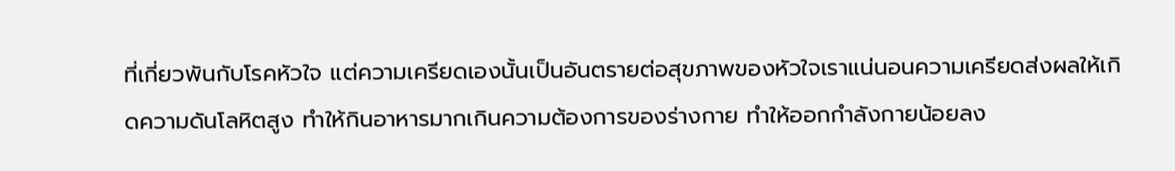ที่เกี่ยวพันกับโรคหัวใจ แต่ความเครียดเองนั้นเป็นอันตรายต่อสุขภาพของหัวใจเราแน่นอนความเครียดส่งผลให้เกิดความดันโลหิตสูง ทำให้กินอาหารมากเกินความต้องการของร่างกาย ทำให้ออกกำลังกายน้อยลง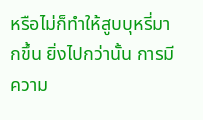หรือไม่ก็ทำให้สูบบุหรี่มากขึ้น ยิ่งไปกว่านั้น การมีความ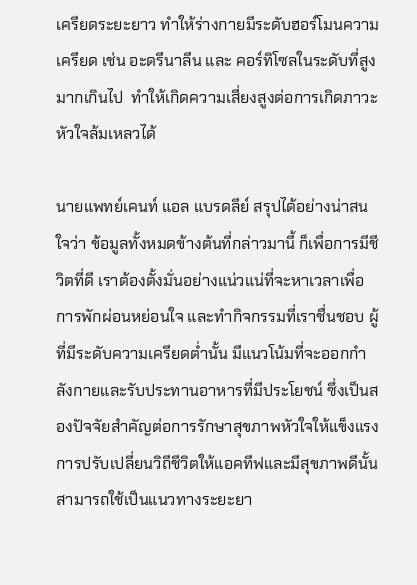เครียดระยะยาว ทำให้ร่างกายมีระดับฮอร์โมนความเครียด เช่น อะดรีนาลีน และ คอร์ทิโซลในระดับที่สูงมากเกินไป  ทำให้เกิดความเสี่ยงสูงต่อการเกิดภาวะหัวใจล้มเหลวได้

นายแพทย์เคนท์ แอล แบรดลีย์ สรุปได้อย่างน่าสนใจว่า ข้อมูลทั้งหมดข้างต้นที่กล่าวมานี้ ก็เพื่อการมีชีวิตที่ดี เราต้องตั้งมั่นอย่างแน่วแน่ที่จะหาเวลาเพื่อการพักผ่อนหย่อนใจ และทำกิจกรรมที่เราชื่นชอบ ผู้ที่มีระดับความเครียดต่ำนั้น มีแนวโน้มที่จะออกกำลังกายและรับประทานอาหารที่มีประโยชน์ ซึ่งเป็นสองปัจจัยสำคัญต่อการรักษาสุขภาพหัวใจให้แข็งแรงการปรับเปลี่ยนวิถีชีวิตให้แอคทีฟและมีสุขภาพดีนั้นสามารถใช้เป็นแนวทางระยะยา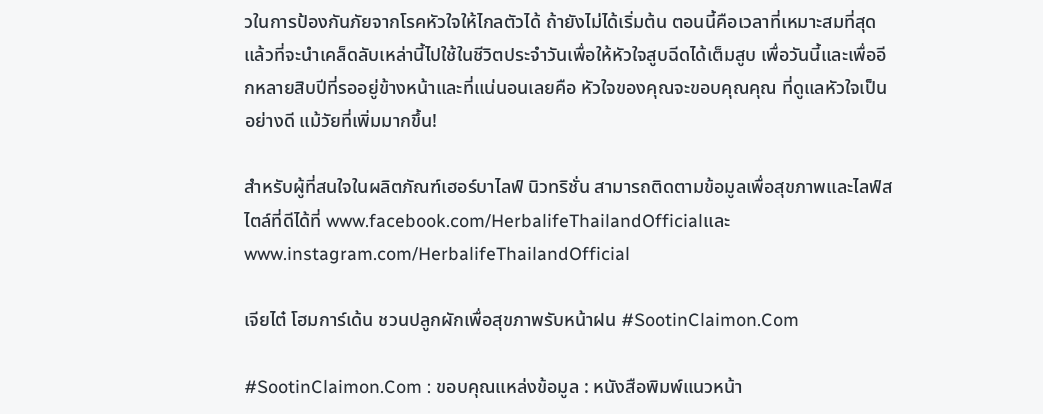วในการป้องกันภัยจากโรคหัวใจให้ไกลตัวได้ ถ้ายังไม่ได้เริ่มต้น ตอนนี้คือเวลาที่เหมาะสมที่สุดแล้วที่จะนำเคล็ดลับเหล่านี้ไปใช้ในชีวิตประจำวันเพื่อให้หัวใจสูบฉีดได้เต็มสูบ เพื่อวันนี้และเพื่ออีกหลายสิบปีที่รออยู่ข้างหน้าและที่แน่นอนเลยคือ หัวใจของคุณจะขอบคุณคุณ ที่ดูแลหัวใจเป็นอย่างดี แม้วัยที่เพิ่มมากขึ้น!

สำหรับผู้ที่สนใจในผลิตภัณฑ์เฮอร์บาไลฟ์ นิวทริชั่น สามารถติดตามข้อมูลเพื่อสุขภาพและไลฟ์สไตล์ที่ดีได้ที่ www.facebook.com/HerbalifeThailandOfficialและwww.instagram.com/HerbalifeThailandOfficial

เจียไต๋ โฮมการ์เด้น ชวนปลูกผักเพื่อสุขภาพรับหน้าฝน #SootinClaimon.Com

#SootinClaimon.Com : ขอบคุณแหล่งข้อมูล : หนังสือพิมพ์แนวหน้า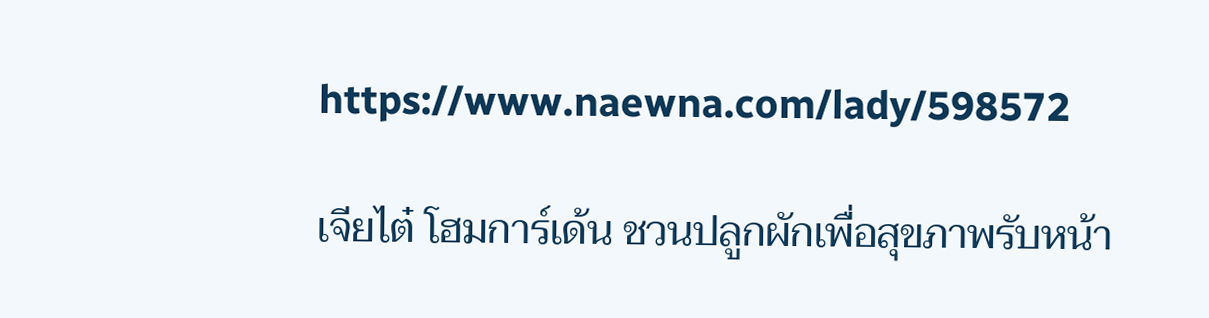https://www.naewna.com/lady/598572

เจียไต๋ โฮมการ์เด้น ชวนปลูกผักเพื่อสุขภาพรับหน้า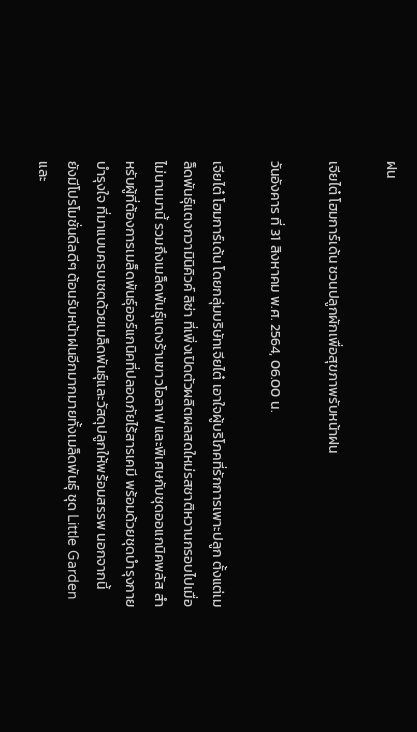ฝน

เจียไต๋ โฮมการ์เด้น ชวนปลูกผักเพื่อสุขภาพรับหน้าฝน

วันอังคาร ที่ 31 สิงหาคม พ.ศ. 2564, 06.00 น.

เจียไต๋ โฮมการ์เด้น โดยกลุ่มบริษัทเจียไต๋ เอาใจผู้บริโภคที่รักการเพาะปลูก ตั้งแต่เมล็ดพันธุ์แตงกวามินิคิวค์ ลิซ่า ที่เพิ่งเปิดตัวผลิตผลสดใหม่รสชาติหวานกรอบไปเมื่อไม่นานมานี้ รวมถึงเมล็ดพันธุ์แตงร้านขาวโอลาฟ และพิเศษกับชุดออแกนิคพลัส สำหรับผู้ที่ต้องการเมล็ดพันธุ์ออร์แกนิคที่ปลอดภัยไร้สารเคมี พร้อมด้วยชุดบำรุงกาย บำรุงใจ ที่มาแบบครบเซตด้วยเมล็ดพันธุ์และวัสดุปลูกให้พร้อมสรรพ นอกจากนี้ ยังมีโปรโมชั่นดีลดีๆ ต้อนรับหน้าฝนอีกมากมายทั้งเมล็ดพันธุ์ ชุด Little Garden และ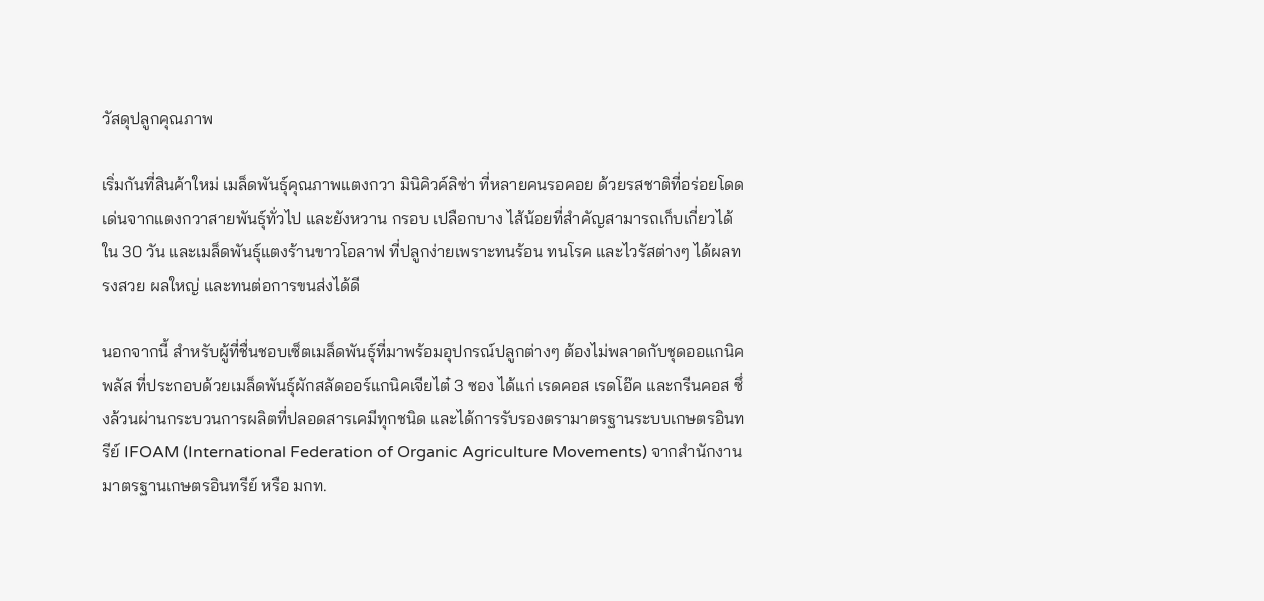วัสดุปลูกคุณภาพ

เริ่มกันที่สินค้าใหม่ เมล็ดพันธุ์คุณภาพแตงกวา มินิคิวค์ลิซ่า ที่หลายคนรอคอย ด้วยรสชาติที่อร่อยโดดเด่นจากแตงกวาสายพันธุ์ทั่วไป และยังหวาน กรอบ เปลือกบาง ไส้น้อยที่สำคัญสามารถเก็บเกี่ยวได้ใน 30 วัน และเมล็ดพันธุ์แตงร้านขาวโอลาฟ ที่ปลูกง่ายเพราะทนร้อน ทนโรค และไวรัสต่างๆ ได้ผลทรงสวย ผลใหญ่ และทนต่อการขนส่งได้ดี

นอกจากนี้ สำหรับผู้ที่ชื่นชอบเซ็ตเมล็ดพันธุ์ที่มาพร้อมอุปกรณ์ปลูกต่างๆ ต้องไม่พลาดกับชุดออแกนิคพลัส ที่ประกอบด้วยเมล็ดพันธุ์ผักสลัดออร์แกนิคเจียไต๋ 3 ซอง ได้แก่ เรดคอส เรดโอ๊ค และกรีนคอส ซึ่งล้วนผ่านกระบวนการผลิตที่ปลอดสารเคมีทุกชนิด และได้การรับรองตรามาตรฐานระบบเกษตรอินทรีย์ IFOAM (International Federation of Organic Agriculture Movements) จากสำนักงานมาตรฐานเกษตรอินทรีย์ หรือ มกท.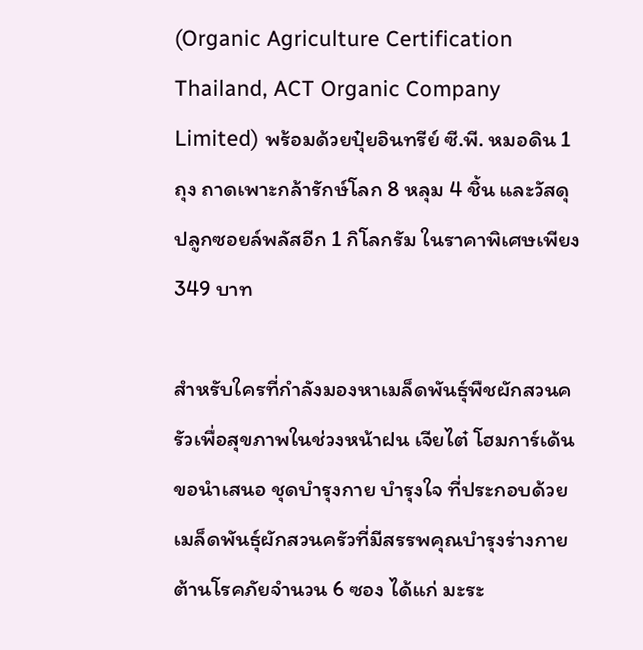(Organic Agriculture Certification Thailand, ACT Organic Company Limited) พร้อมด้วยปุ๋ยอินทรีย์ ซี.พี. หมอดิน 1 ถุง ถาดเพาะกล้ารักษ์โลก 8 หลุม 4 ชิ้น และวัสดุปลูกซอยล์พลัสอีก 1 กิโลกรัม ในราคาพิเศษเพียง 349 บาท

สำหรับใครที่กำลังมองหาเมล็ดพันธุ์พืชผักสวนครัวเพื่อสุขภาพในช่วงหน้าฝน เจียไต๋ โฮมการ์เด้น ขอนำเสนอ ชุดบำรุงกาย บำรุงใจ ที่ประกอบด้วยเมล็ดพันธุ์ผักสวนครัวที่มีสรรพคุณบำรุงร่างกายต้านโรคภัยจำนวน 6 ซอง ได้แก่ มะระ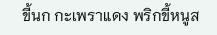ขี้นก กะเพราแดง พริกขี้หนูส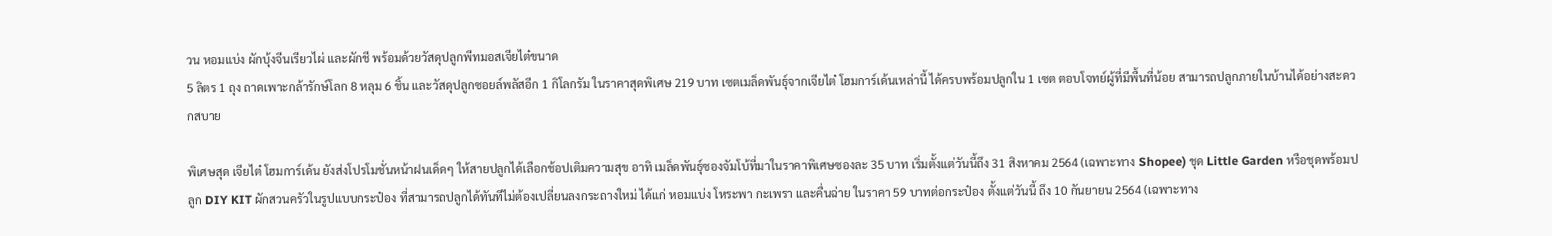วน หอมแบ่ง ผักบุ้งจีนเรียวไผ่ และผักชี พร้อมด้วยวัสดุปลูกพีทมอสเจียไต๋ขนาด
5 ลิตร 1 ถุง ถาดเพาะกล้ารักษ์โลก 8 หลุม 6 ชิ้น และวัสดุปลูกซอยล์พลัสอีก 1 กิโลกรัม ในราคาสุดพิเศษ 219 บาท เซตเมล็ดพันธุ์จากเจียไต๋ โฮมการ์เด้นเหล่านี้ ได้ครบพร้อมปลูกใน 1 เซต ตอบโจทย์ผู้ที่มีพื้นที่น้อย สามารถปลูกภายในบ้านได้อย่างสะดวกสบาย

พิเศษสุด เจียไต๋ โฮมการ์เด้น ยังส่งโปรโมชั่นหน้าฝนเด็ดๆ ให้สายปลูกได้เลือกช้อปเติมความสุข อาทิ เมล็ดพันธุ์ซองจัมโบ้ที่มาในราคาพิเศษซองละ 35 บาท เริ่มตั้งแต่วันนี้ถึง 31 สิงหาคม 2564 (เฉพาะทาง Shopee) ชุด Little Garden หรือชุดพร้อมปลูก DIY KIT ผักสวนครัวในรูปแบบกระป๋อง ที่สามารถปลูกได้ทันทีไม่ต้องเปลี่ยนลงกระถางใหม่ ได้แก่ หอมแบ่ง โหระพา กะเพรา และคื่นฉ่าย ในราคา 59 บาทต่อกระป๋อง ตั้งแต่วันนี้ ถึง 10 กันยายน 2564 (เฉพาะทาง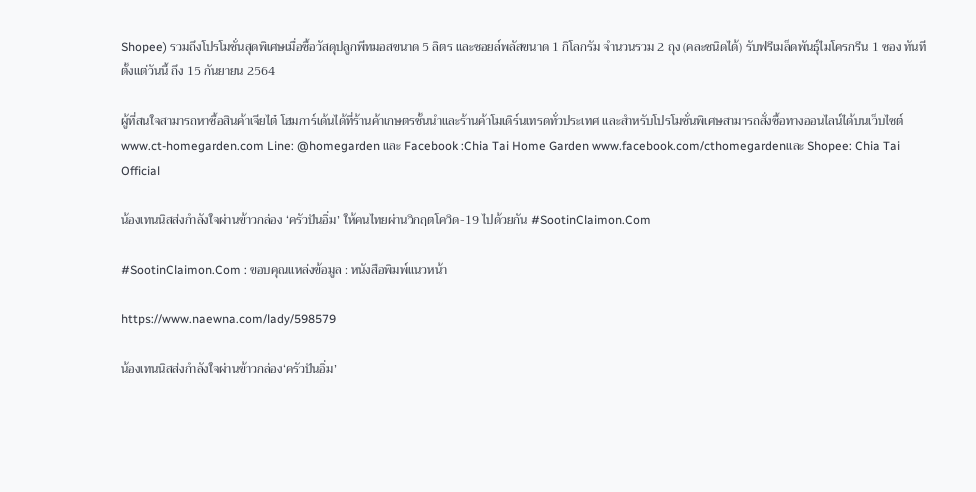Shopee) รวมถึงโปรโมชั่นสุดพิเศษเมื่อซื้อวัสดุปลูกพีทมอสขนาด 5 ลิตร และซอยล์พลัสขนาด 1 กิโลกรัม จำนวนรวม 2 ถุง (คละชนิดได้) รับฟรีเมล็ดพันธุ์ไมโครกรีน 1 ซอง ทันที ตั้งแต่วันนี้ ถึง 15 กันยายน 2564

ผู้ที่สนใจสามารถหาซื้อสินค้าเจียไต๋ โฮมการ์เด้นได้ที่ร้านค้าเกษตรชั้นนำและร้านค้าโมเดิร์นเทรดทั่วประเทศ และสำหรับโปรโมชั่นพิเศษสามารถสั่งซื้อทางออนไลน์ได้บนเว็บไซต์
www.ct-homegarden.com Line: @homegarden และ Facebook :Chia Tai Home Garden www.facebook.com/cthomegardenและ Shopee: Chia Tai Official

น้องเทนนิสส่งกำลังใจผ่านข้าวกล่อง ‘ครัวปันอิ่ม’ ให้คนไทยผ่านวิกฤตโควิด-19 ไปด้วยกัน #SootinClaimon.Com

#SootinClaimon.Com : ขอบคุณแหล่งข้อมูล : หนังสือพิมพ์แนวหน้า

https://www.naewna.com/lady/598579

น้องเทนนิสส่งกำลังใจผ่านข้าวกล่อง‘ครัวปันอิ่ม’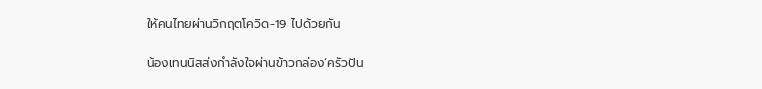ให้คนไทยผ่านวิกฤตโควิด-19 ไปด้วยกัน

น้องเทนนิสส่งกำลังใจผ่านข้าวกล่อง‘ครัวปัน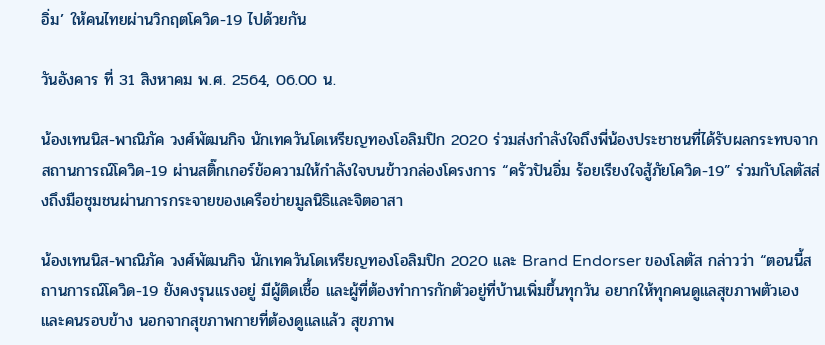อิ่ม’ ให้คนไทยผ่านวิกฤตโควิด-19 ไปด้วยกัน

วันอังคาร ที่ 31 สิงหาคม พ.ศ. 2564, 06.00 น.

น้องเทนนิส-พาณิภัค วงศ์พัฒนกิจ นักเทควันโดเหรียญทองโอลิมปิก 2020 ร่วมส่งกำลังใจถึงพี่น้องประชาชนที่ได้รับผลกระทบจากสถานการณ์โควิด-19 ผ่านสติ๊กเกอร์ข้อความให้กำลังใจบนข้าวกล่องโครงการ “ครัวปันอิ่ม ร้อยเรียงใจสู้ภัยโควิด-19” ร่วมกับโลตัสส่งถึงมือชุมชนผ่านการกระจายของเครือข่ายมูลนิธิและจิตอาสา

น้องเทนนิส-พาณิภัค วงศ์พัฒนกิจ นักเทควันโดเหรียญทองโอลิมปิก 2020 และ Brand Endorser ของโลตัส กล่าวว่า “ตอนนี้สถานการณ์โควิด-19 ยังคงรุนแรงอยู่ มีผู้ติดเชื้อ และผู้ที่ต้องทำการกักตัวอยู่ที่บ้านเพิ่มขึ้นทุกวัน อยากให้ทุกคนดูแลสุขภาพตัวเองและคนรอบข้าง นอกจากสุขภาพกายที่ต้องดูแลแล้ว สุขภาพ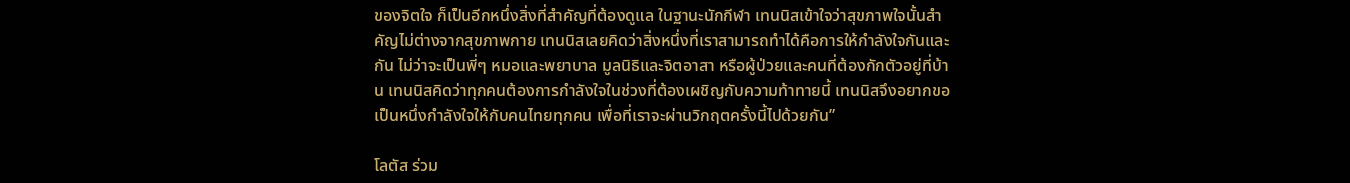ของจิตใจ ก็เป็นอีกหนึ่งสิ่งที่สำคัญที่ต้องดูแล ในฐานะนักกีฬา เทนนิสเข้าใจว่าสุขภาพใจนั้นสำคัญไม่ต่างจากสุขภาพกาย เทนนิสเลยคิดว่าสิ่งหนึ่งที่เราสามารถทำได้คือการให้กำลังใจกันและกัน ไม่ว่าจะเป็นพี่ๆ หมอและพยาบาล มูลนิธิและจิตอาสา หรือผู้ป่วยและคนที่ต้องกักตัวอยู่ที่บ้าน เทนนิสคิดว่าทุกคนต้องการกำลังใจในช่วงที่ต้องเผชิญกับความท้าทายนี้ เทนนิสจึงอยากขอเป็นหนึ่งกำลังใจให้กับคนไทยทุกคน เพื่อที่เราจะผ่านวิกฤตครั้งนี้ไปด้วยกัน”

โลตัส ร่วม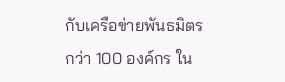กับเครือข่ายพันธมิตรกว่า 100 องค์กร ใน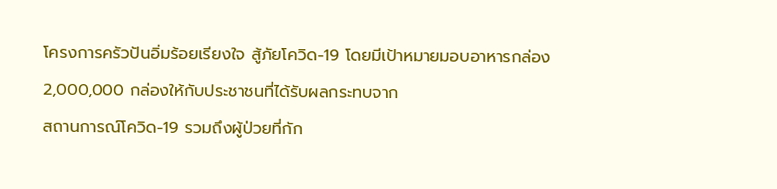โครงการครัวปันอิ่มร้อยเรียงใจ สู้ภัยโควิด-19 โดยมีเป้าหมายมอบอาหารกล่อง 2,000,000 กล่องให้กับประชาชนที่ได้รับผลกระทบจาก
สถานการณ์โควิด-19 รวมถึงผู้ป่วยที่กัก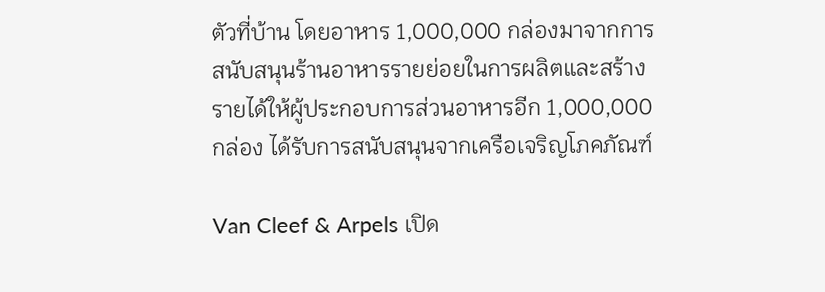ตัวที่บ้าน โดยอาหาร 1,000,000 กล่องมาจากการสนับสนุนร้านอาหารรายย่อยในการผลิตและสร้างรายได้ให้ผู้ประกอบการส่วนอาหารอีก 1,000,000 กล่อง ได้รับการสนับสนุนจากเครือเจริญโภคภัณฑ์

Van Cleef & Arpels เปิด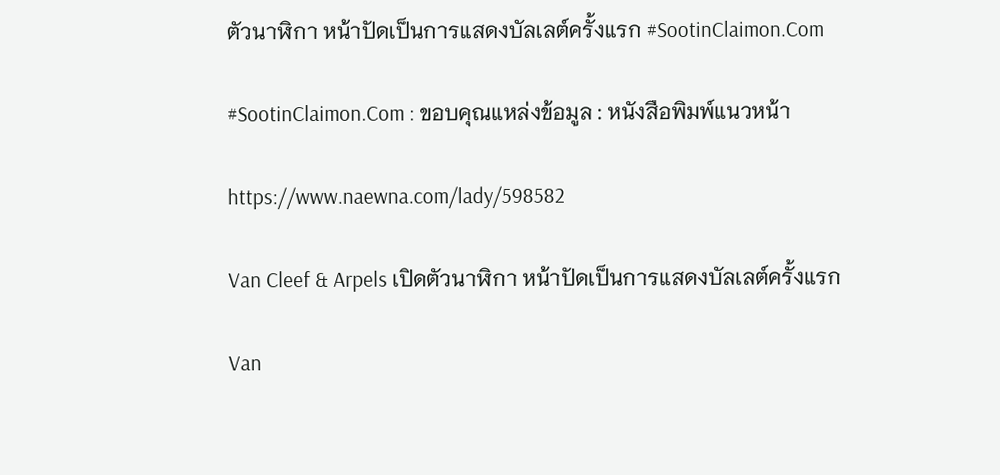ตัวนาฬิกา หน้าปัดเป็นการแสดงบัลเลต์ครั้งแรก #SootinClaimon.Com

#SootinClaimon.Com : ขอบคุณแหล่งข้อมูล : หนังสือพิมพ์แนวหน้า

https://www.naewna.com/lady/598582

Van Cleef & Arpels เปิดตัวนาฬิกา หน้าปัดเป็นการแสดงบัลเลต์ครั้งแรก

Van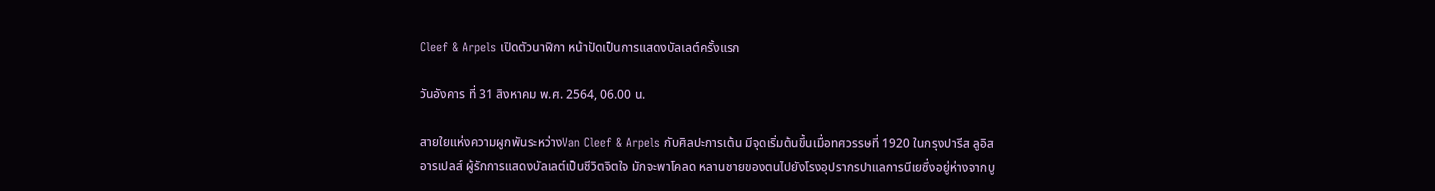Cleef & Arpels เปิดตัวนาฬิกา หน้าปัดเป็นการแสดงบัลเลต์ครั้งแรก

วันอังคาร ที่ 31 สิงหาคม พ.ศ. 2564, 06.00 น.

สายใยแห่งความผูกพันระหว่างVan Cleef & Arpels กับศิลปะการเต้น มีจุดเริ่มต้นขึ้นเมื่อทศวรรษที่ 1920 ในกรุงปารีส ลูอิสอารเปลส์ ผู้รักการแสดงบัลเลต์เป็นชีวิตจิตใจ มักจะพาโคลด หลานชายของตนไปยังโรงอุปรากรปาแลการนีเยซึ่งอยู่ห่างจากบู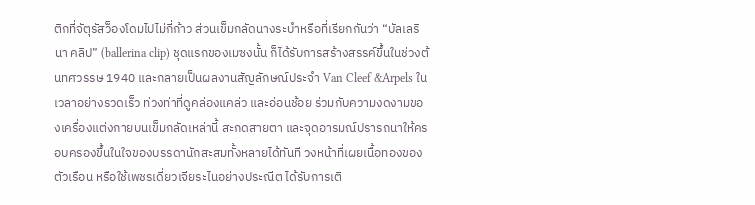ติกที่จัตุรัสว็องโดมไปไม่กี่ก้าว ส่วนเข็มกลัดนางระบำหรือที่เรียกกันว่า “บัลเลรินา คลิป” (ballerina clip) ชุดแรกของเมซงนั้น ก็ได้รับการสร้างสรรค์ขึ้นในช่วงต้นทศวรรษ 1940 และกลายเป็นผลงานสัญลักษณ์ประจำ Van Cleef &Arpels ในเวลาอย่างรวดเร็ว ท่วงท่าที่ดูคล่องแคล่ว และอ่อนช้อย ร่วมกับความงดงามของเครื่องแต่งกายบนเข็มกลัดเหล่านี้ สะกดสายตา และจุดอารมณ์ปรารถนาให้ครอบครองขึ้นในใจของบรรดานักสะสมทั้งหลายได้ทันที วงหน้าที่เผยเนื้อทองของตัวเรือน หรือใช้เพชรเดี่ยวเจียระไนอย่างประณีต ได้รับการเติ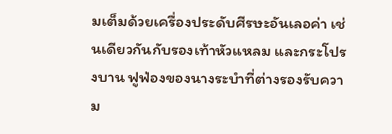มเต็มด้วยเครื่องประดับศีรษะอันเลอค่า เช่นเดียวกันกับรองเท้าหัวแหลม และกระโปรงบาน ฟูฟ่องของนางระบำที่ต่างรองรับความ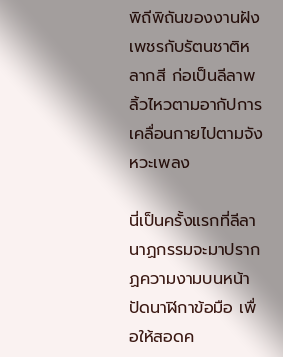พิถีพิถันของงานฝังเพชรกับรัตนชาติหลากสี ก่อเป็นลีลาพลิ้วไหวตามอากัปการเคลื่อนกายไปตามจังหวะเพลง

นี่เป็นครั้งแรกที่ลีลานาฏกรรมจะมาปรากฏความงามบนหน้าปัดนาฬิกาข้อมือ เพื่อให้สอดค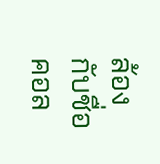ล้องกับชื่อคอล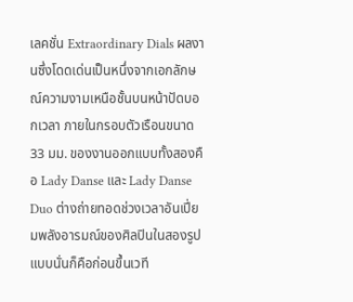เลคชั่น Extraordinary Dials ผลงานซึ่งโดดเด่นเป็นหนึ่งจากเอกลักษณ์ความงามเหนือชั้นบนหน้าปัดบอกเวลา ภายในกรอบตัวเรือนขนาด 33 มม. ของงานออกแบบทั้งสองคือ Lady Danse และ Lady Danse Duo ต่างถ่ายทอดช่วงเวลาอันเปี่ยมพลังอารมณ์ของศิลปินในสองรูปแบบนั่นก็คือก่อนขึ้นเวที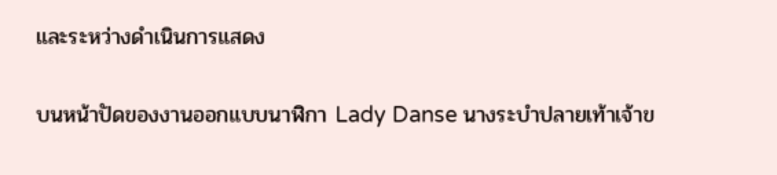และระหว่างดำเนินการแสดง

บนหน้าปัดของงานออกแบบนาฬิกา Lady Danse นางระบำปลายเท้าเจ้าข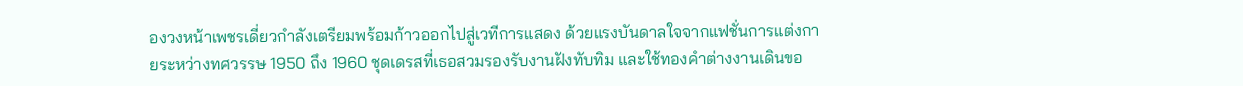องวงหน้าเพชรเดี่ยวกำลังเตรียมพร้อมก้าวออกไปสู่เวทีการแสดง ด้วยแรงบันดาลใจจากแฟชั่นการแต่งกายระหว่างทศวรรษ 1950 ถึง 1960 ชุดเดรสที่เธอสวมรองรับงานฝังทับทิม และใช้ทองคำต่างงานเดินขอ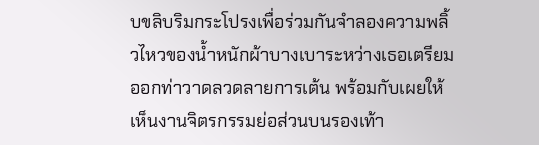บขลิบริมกระโปรงเพื่อร่วมกันจำลองความพลิ้วไหวของน้ำหนักผ้าบางเบาระหว่างเธอเตรียมออกท่าวาดลวดลายการเต้น พร้อมกับเผยให้เห็นงานจิตรกรรมย่อส่วนบนรองเท้า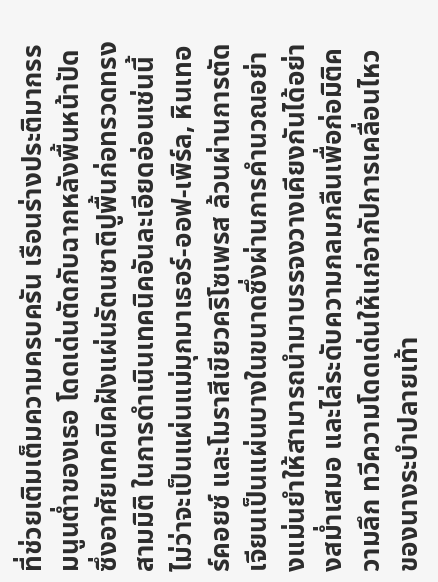ที่ช่วยเติมเต็มความครบครัน เรือนร่างประติมากรรมนูนต่ำของเธอ โดดเด่นตัดกับฉากหลังพื้นหน้าปัด ซึ่งอาศัยเทคนิคฝังแผ่นรัตนชาติปูพื้นก่อทรวดทรงสามมิติ ในการดำเนินเทคนิคอันละเอียดอ่อนเช่นนี้ ไม่ว่าจะเป็นแผ่นแม่มุกมาเธอร์-ออฟ-เพิร์ล, หินเทอร์คอยซ์ และโมราสีเขียวคริโซเพรส ล้วนผ่านการตัดเจียนเป็นแผ่นบางในขนาดซึ่งผ่านการคำนวณอย่างแม่นยำให้สามารถนำมาบรรจงวางเคียงกันได้อย่างสม่ำเสมอ และไล่ระดับความกลมกลืนเพื่อก่อมิติความลึก ทวีความโดดเด่นให้แก่อากัปการเคลื่อนไหวของนางระบำปลายเท้า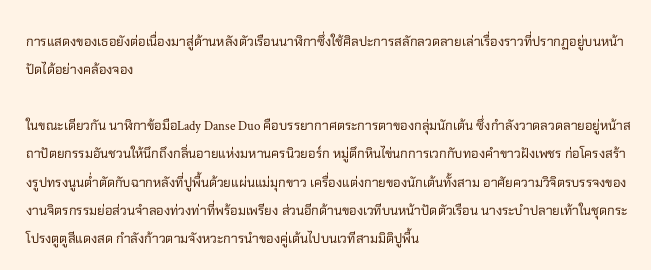การแสดงของเธอยังต่อเนื่องมาสู่ด้านหลังตัวเรือนนาฬิกาซึ่งใช้ศิลปะการสลักลวดลายเล่าเรื่องราวที่ปรากฏอยู่บนหน้าปัดได้อย่างคล้องจอง

ในขณะเดียวกัน นาฬิกาข้อมือLady Danse Duo คือบรรยากาศตระการตาของกลุ่มนักเต้น ซึ่งกำลังวาดลวดลายอยู่หน้าสถาปัตยกรรมอันชวนให้นึกถึงกลิ่นอายแห่งมหานครนิวยอร์ก หมู่ตึกหินไข่นกการเวกกับทองคำขาวฝังเพชร ก่อโครงสร้างรูปทรงนูนต่ำตัดกับฉากหลังที่ปูพื้นด้วยแผ่นแม่มุกขาว เครื่องแต่งกายของนักเต้นทั้งสาม อาศัยความวิจิตรบรรจงของงานจิตรกรรมย่อส่วนจำลองท่วงท่าที่พร้อมเพรียง ส่วนอีกด้านของเวทีบนหน้าปัดตัวเรือน นางระบำปลายเท้าในชุดกระโปรงตูตูสีแดงสด กำลังก้าวตามจังหวะการนำของคู่เต้นไปบนเวทีสามมิติปูพื้น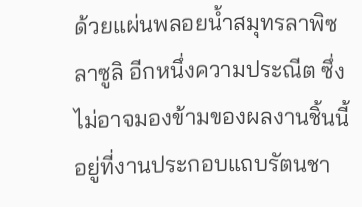ด้วยแผ่นพลอยน้ำสมุทรลาพิซ ลาซูลิ อีกหนึ่งความประณีต ซึ่งไม่อาจมองข้ามของผลงานชิ้นนี้อยู่ที่งานประกอบแถบรัตนชา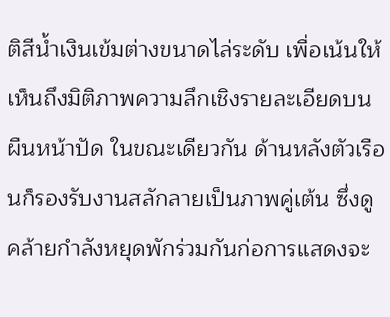ติสีน้ำเงินเข้มต่างขนาดไล่ระดับ เพื่อเน้นให้เห็นถึงมิติภาพความลึกเชิงรายละเอียดบนผืนหน้าปัด ในขณะเดียวกัน ด้านหลังตัวเรือนก็รองรับงานสลักลายเป็นภาพคู่เต้น ซึ่งดูคล้ายกำลังหยุดพักร่วมกันก่อการแสดงจะ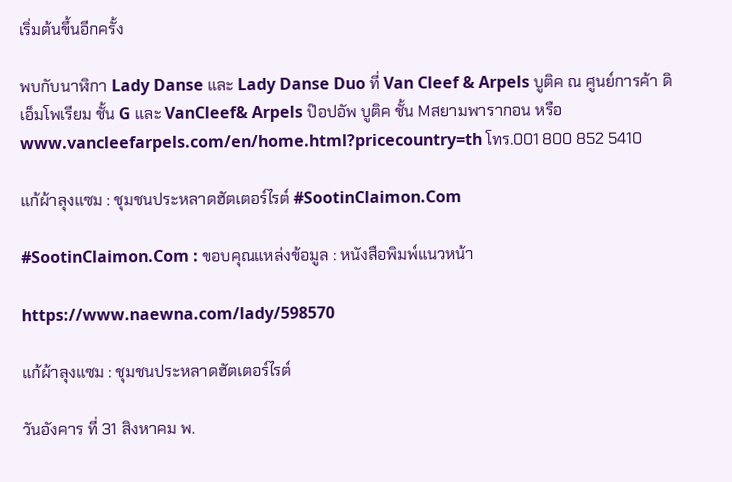เริ่มต้นขึ้นอีกครั้ง

พบกับนาฬิกา Lady Danse และ Lady Danse Duo ที่ Van Cleef & Arpels บูติค ณ ศูนย์การค้า ดิ เอ็มโพเรียม ชั้น G และ VanCleef& Arpels ป๊อปอัพ บูติค ชั้น Mสยามพารากอน หรือ www.vancleefarpels.com/en/home.html?pricecountry=th โทร.001 800 852 5410

แก้ผ้าลุงแซม : ชุมชนประหลาดฮัตเตอร์ไรต์ #SootinClaimon.Com

#SootinClaimon.Com : ขอบคุณแหล่งข้อมูล : หนังสือพิมพ์แนวหน้า

https://www.naewna.com/lady/598570

แก้ผ้าลุงแซม : ชุมชนประหลาดฮัตเตอร์ไรต์

วันอังคาร ที่ 31 สิงหาคม พ.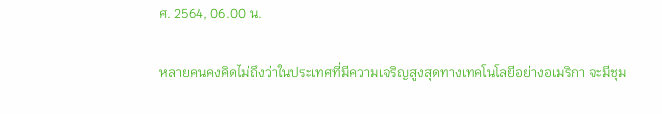ศ. 2564, 06.00 น.

หลายคนคงคิดไม่ถึงว่าในประเทศที่มีความเจริญสูงสุดทางเทคโนโลยีอย่างอเมริกา จะมีชุม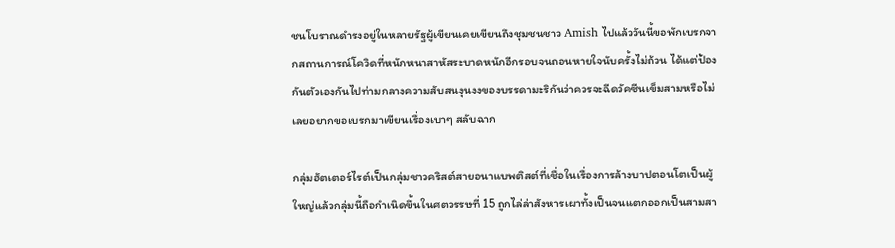ชนโบราณดำรงอยู่ในหลายรัฐผู้เขียนเคยเขียนถึงชุมชนชาว Amish ไปแล้ววันนี้ขอพักเบรกจากสถานการณ์โควิดที่หนักหนาสาหัสระบาดหนักอีกรอบจนถอนหายใจนับครั้งไม่ถ้วน ได้แต่ป้องกันตัวเองกันไปท่ามกลางความสับสนงุนงงของบรรดามะริกันว่าควรจะฉีดวัคซีนเข็มสามหรือไม่ เลยอยากขอเบรกมาเขียนเรื่องเบาๆ สลับฉาก

กลุ่มฮัตเตอร์ไรต์เป็นกลุ่มชาวคริสต์สายอนาแบพติสต์ที่เชื่อในเรื่องการล้างบาปตอนโตเป็นผู้ใหญ่แล้วกลุ่มนี้ถือกำเนิดขึ้นในศตวรรษที่ 15 ถูกไล่ล่าสังหารเผาทั้งเป็นจนแตกออกเป็นสามสา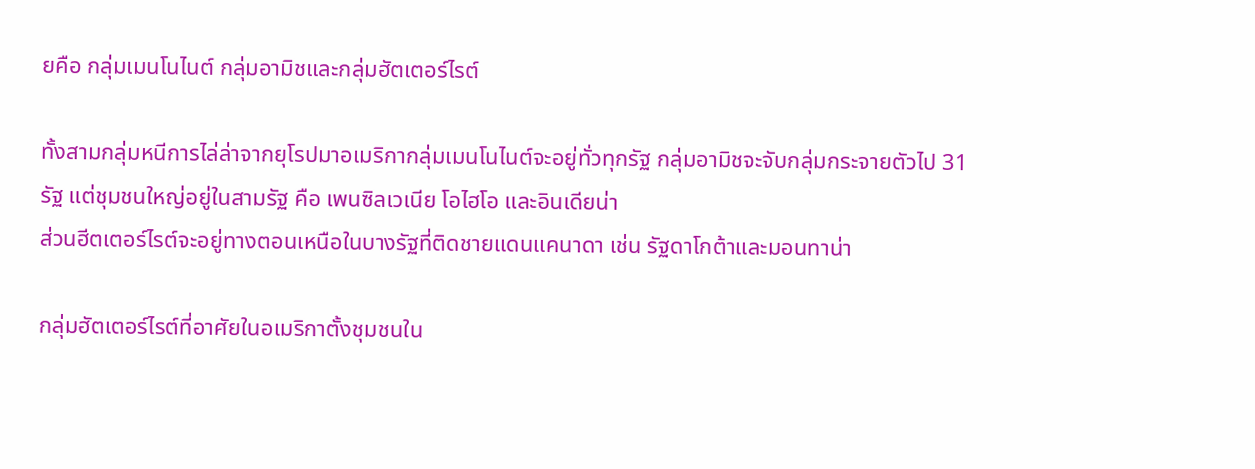ยคือ กลุ่มเมนโนไนต์ กลุ่มอามิชและกลุ่มฮัตเตอร์ไรต์

ทั้งสามกลุ่มหนีการไล่ล่าจากยุโรปมาอเมริกากลุ่มเมนโนไนต์จะอยู่ทั่วทุกรัฐ กลุ่มอามิชจะจับกลุ่มกระจายตัวไป 31 รัฐ แต่ชุมชนใหญ่อยู่ในสามรัฐ คือ เพนซิลเวเนีย โอไฮโอ และอินเดียน่า
ส่วนฮีตเตอร์ไรต์จะอยู่ทางตอนเหนือในบางรัฐที่ติดชายแดนแคนาดา เช่น รัฐดาโกต้าและมอนทาน่า

กลุ่มฮัตเตอร์ไรต์ที่อาศัยในอเมริกาตั้งชุมชนใน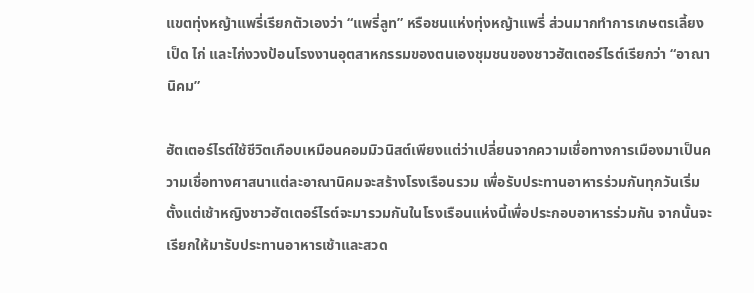แขตทุ่งหญ้าแพรี่เรียกตัวเองว่า “แพรี่ลูท” หรือชนแห่งทุ่งหญ้าแพรี่ ส่วนมากทำการเกษตรเลี้ยงเป็ด ไก่ และไก่งวงป้อนโรงงานอุตสาหกรรมของตนเองชุมชนของชาวฮัตเตอร์ไรต์เรียกว่า “อาณานิคม”

ฮัตเตอร์ไรต์ใช้ชีวิตเกือบเหมือนคอมมิวนิสต์เพียงแต่ว่าเปลี่ยนจากความเชื่อทางการเมืองมาเป็นความเชื่อทางศาสนาแต่ละอาณานิคมจะสร้างโรงเรือนรวม เพื่อรับประทานอาหารร่วมกันทุกวันเริ่มตั้งแต่เช้าหญิงชาวฮัตเตอร์ไรต์จะมารวมกันในโรงเรือนแห่งนี้เพื่อประกอบอาหารร่วมกัน จากนั้นจะเรียกให้มารับประทานอาหารเช้าและสวด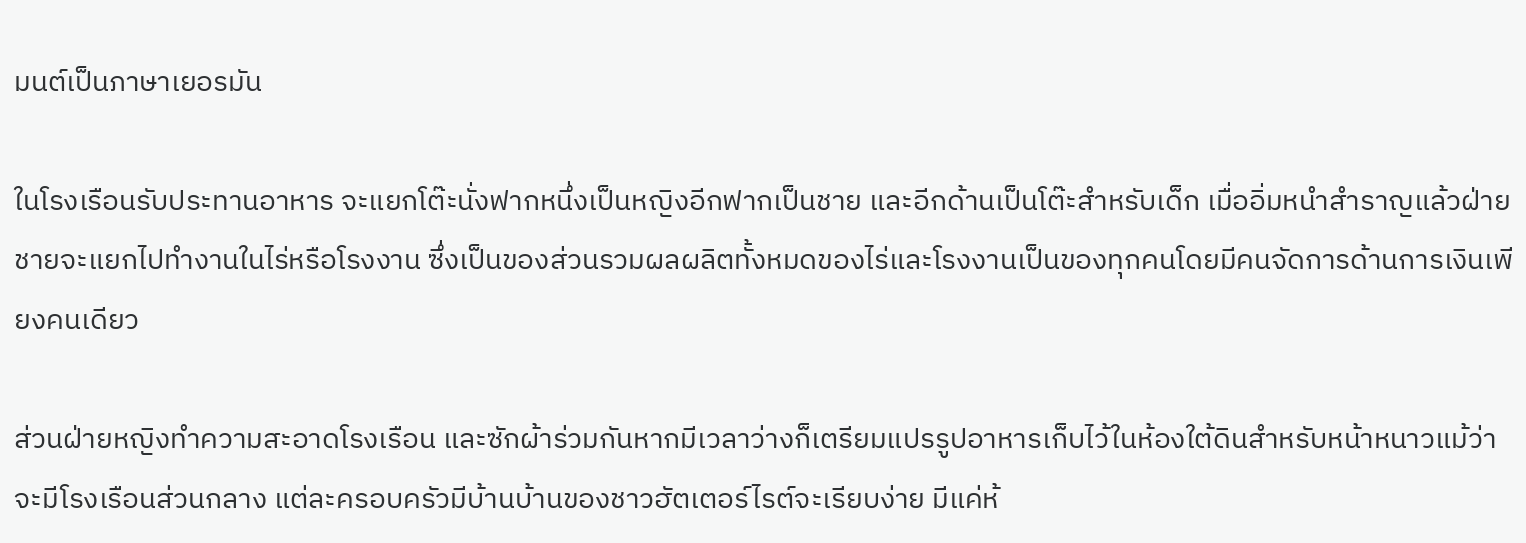มนต์เป็นภาษาเยอรมัน

ในโรงเรือนรับประทานอาหาร จะแยกโต๊ะนั่งฟากหนึ่งเป็นหญิงอีกฟากเป็นชาย และอีกด้านเป็นโต๊ะสำหรับเด็ก เมื่ออิ่มหนำสำราญแล้วฝ่ายชายจะแยกไปทำงานในไร่หรือโรงงาน ซึ่งเป็นของส่วนรวมผลผลิตทั้งหมดของไร่และโรงงานเป็นของทุกคนโดยมีคนจัดการด้านการเงินเพียงคนเดียว

ส่วนฝ่ายหญิงทำความสะอาดโรงเรือน และซักผ้าร่วมกันหากมีเวลาว่างก็เตรียมแปรรูปอาหารเก็บไว้ในห้องใต้ดินสำหรับหน้าหนาวแม้ว่าจะมีโรงเรือนส่วนกลาง แต่ละครอบครัวมีบ้านบ้านของชาวฮัตเตอร์ไรต์จะเรียบง่าย มีแค่ห้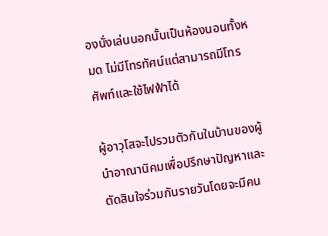องนั่งเล่นนอกนั้นเป็นห้องนอนทั้งหมด ไม่มีโทรทัศน์แต่สามารถมีโทรศัพท์และใช้ไฟฟ้าได้

ผู้อาวุโสจะไปรวมตัวกันในบ้านของผู้นำอาณานิคมเพื่อปรึกษาปัญหาและตัดสินใจร่วมกันรายวันโดยจะมีคน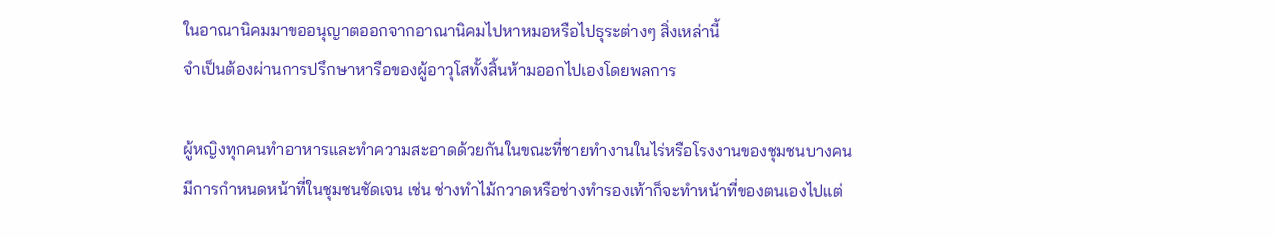ในอาณานิคมมาขออนุญาตออกจากอาณานิคมไปหาหมอหรือไปธุระต่างๆ สิ่งเหล่านี้
จำเป็นต้องผ่านการปรึกษาหารือของผู้อาวุโสทั้งสิ้นห้ามออกไปเองโดยพลการ

ผู้หญิงทุกคนทำอาหารและทำความสะอาดด้วยกันในขณะที่ชายทำงานในไร่หรือโรงงานของชุมชนบางคนมีการกำหนดหน้าที่ในชุมชนชัดเจน เช่น ช่างทำไม้กวาดหรือช่างทำรองเท้าก็จะทำหน้าที่ของตนเองไปแต่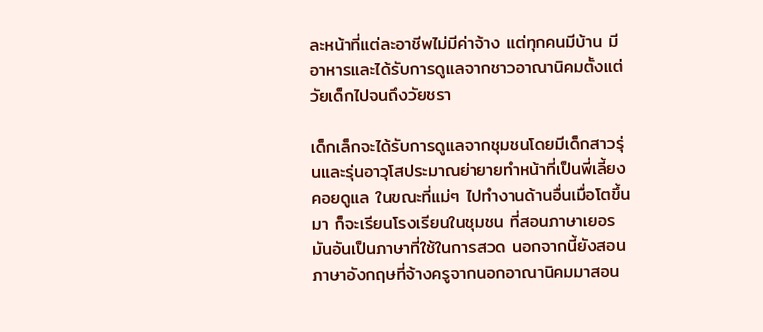ละหน้าที่แต่ละอาชีพไม่มีค่าจ้าง แต่ทุกคนมีบ้าน มีอาหารและได้รับการดูแลจากชาวอาณานิคมตั้งแต่วัยเด็กไปจนถึงวัยชรา

เด็กเล็กจะได้รับการดูแลจากชุมชนโดยมีเด็กสาวรุ่นและรุ่นอาวุโสประมาณย่ายายทำหน้าที่เป็นพี่เลี้ยงคอยดูแล ในขณะที่แม่ๆ ไปทำงานด้านอื่นเมื่อโตขึ้นมา ก็จะเรียนโรงเรียนในชุมชน ที่สอนภาษาเยอรมันอันเป็นภาษาที่ใช้ในการสวด นอกจากนี้ยังสอนภาษาอังกฤษที่จ้างครูจากนอกอาณานิคมมาสอน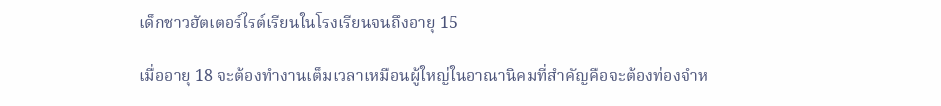เด็กชาวฮัตเตอร์ไรต์เรียนในโรงเรียนจนถึงอายุ 15

เมื่ออายุ 18 จะต้องทำงานเต็มเวลาเหมือนผู้ใหญ่ในอาณานิคมที่สำคัญคือจะต้องท่องจำห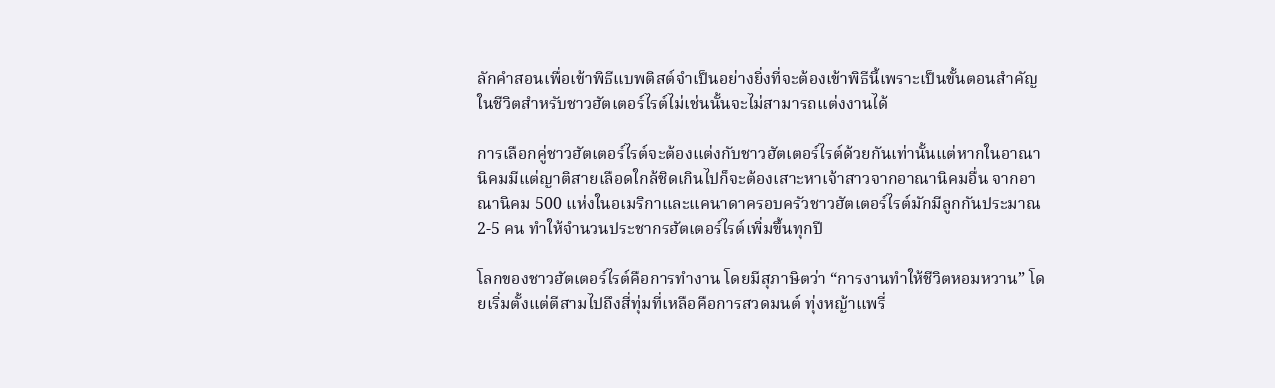ลักคำสอนเพื่อเข้าพิธีแบพติสต์จำเป็นอย่างยิ่งที่จะต้องเข้าพิธีนี้เพราะเป็นขั้นตอนสำคัญในชีวิตสำหรับชาวฮัตเตอร์ไรต์ไม่เช่นนั้นจะไม่สามารถแต่งงานได้

การเลือกคู่ชาวฮัตเตอร์ไรต์จะต้องแต่งกับชาวฮัตเตอร์ไรต์ด้วยกันเท่านั้นแต่หากในอาณานิคมมีแต่ญาติสายเลือดใกล้ชิดเกินไปก็จะต้องเสาะหาเจ้าสาวจากอาณานิคมอื่น จากอาณานิคม 500 แห่งในอเมริกาและแคนาดาครอบครัวชาวฮัตเตอร์ไรต์มักมีลูกกันประมาณ 2-5 คน ทำให้จำนวนประชากรฮัตเตอร์ไรต์เพิ่มขึ้นทุกปี

โลกของชาวฮัตเตอร์ไรต์คือการทำงาน โดยมีสุภาษิตว่า “การงานทำให้ชีวิตหอมหวาน” โดยเริ่มตั้งแต่ตีสามไปถึงสี่ทุ่มที่เหลือคือการสวดมนต์ ทุ่งหญ้าแพรี่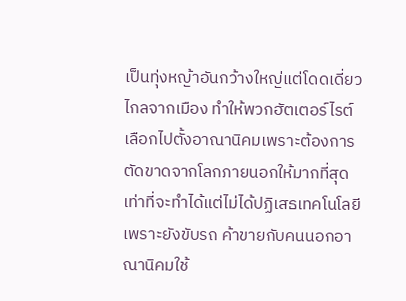เป็นทุ่งหญ้าอันกว้างใหญ่แต่โดดเดี่ยวไกลจากเมือง ทำให้พวกฮัตเตอร์ไรต์เลือกไปตั้งอาณานิคมเพราะต้องการตัดขาดจากโลกภายนอกให้มากที่สุดเท่าที่จะทำได้แต่ไม่ได้ปฏิเสธเทคโนโลยี เพราะยังขับรถ ค้าขายกับคนนอกอาณานิคมใช้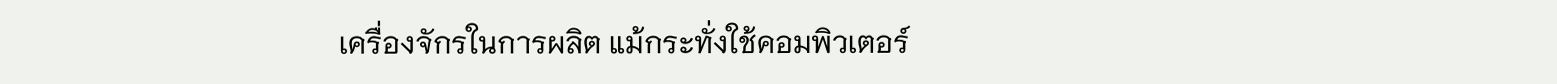เครื่องจักรในการผลิต แม้กระทั่งใช้คอมพิวเตอร์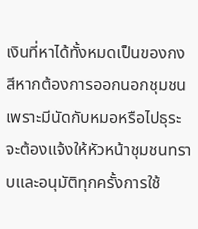เงินที่หาได้ทั้งหมดเป็นของกงสีหากต้องการออกนอกชุมชนเพราะมีนัดกับหมอหรือไปธุระจะต้องแจ้งให้หัวหน้าชุมชนทราบและอนุมัติทุกครั้งการใช้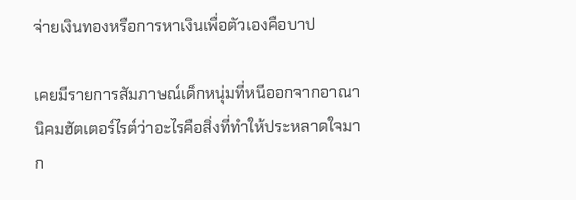จ่ายเงินทองหรือการหาเงินเพื่อตัวเองคือบาป

เคยมีรายการสัมภาษณ์เด็กหนุ่มที่หนีออกจากอาณานิคมฮัตเตอร์ไรต์ว่าอะไรคือสิ่งที่ทำให้ประหลาดใจมาก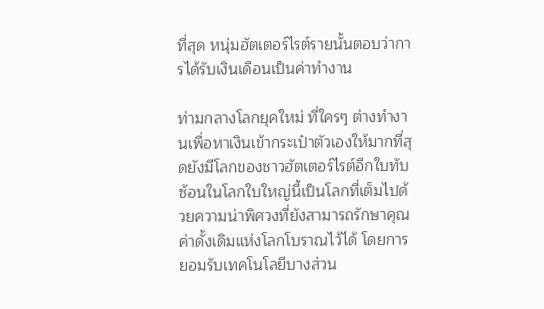ที่สุด หนุ่มฮัตเตอร์ไรต์รายนั้นตอบว่าการได้รับเงินเดือนเป็นค่าทำงาน

ท่ามกลางโลกยุคใหม่ ที่ใครๆ ต่างทำงานเพื่อหาเงินเข้ากระเป๋าตัวเองให้มากที่สุดยังมีโลกของชาวฮัตเตอร์ไรต์อีกใบทับซ้อนในโลกใบใหญ่นี้เป็นโลกที่เต็มไปด้วยความน่าพิศวงที่ยังสามารถรักษาคุณค่าดั้งเดิมแห่งโลกโบราณไว้ได้ โดยการยอมรับเทคโนโลยีบางส่วน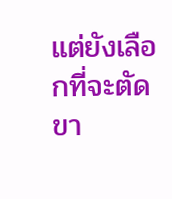แต่ยังเลือกที่จะตัดขา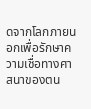ดจากโลกภายนอกเพื่อรักษาความเชื่อทางศาสนาของตน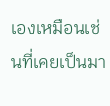เองเหมือนเช่นที่เคยเป็นมา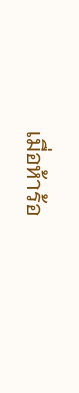เมื่อห้าร้อ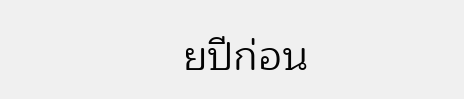ยปีก่อน